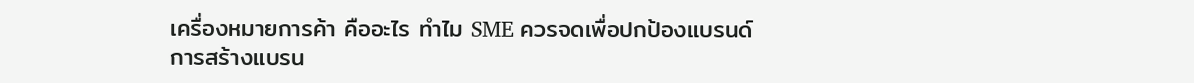เครื่องหมายการค้า คืออะไร ทำไม SME ควรจดเพื่อปกป้องแบรนด์
การสร้างแบรน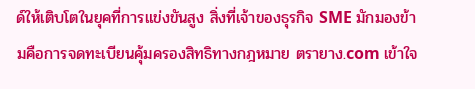ด์ให้เติบโตในยุคที่การแข่งขันสูง สิ่งที่เจ้าของธุรกิจ SME มักมองข้ามคือการจดทะเบียนคุ้มครองสิทธิทางกฎหมาย ตรายาง.com เข้าใจ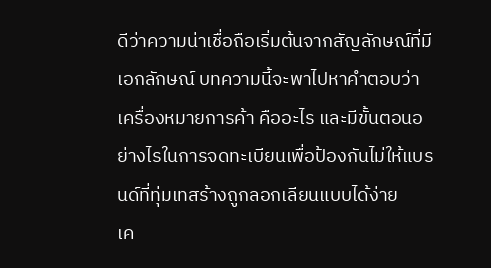ดีว่าความน่าเชื่อถือเริ่มต้นจากสัญลักษณ์ที่มีเอกลักษณ์ บทความนี้จะพาไปหาคำตอบว่า เครื่องหมายการค้า คืออะไร และมีขั้นตอนอย่างไรในการจดทะเบียนเพื่อป้องกันไม่ให้แบรนด์ที่ทุ่มเทสร้างถูกลอกเลียนแบบได้ง่าย
เค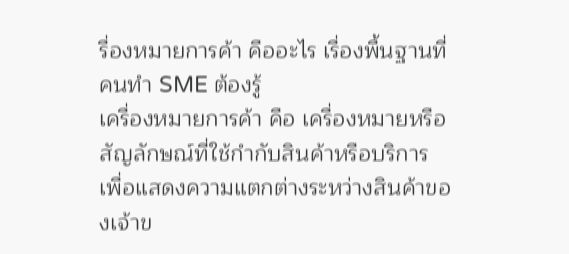รื่องหมายการค้า คืออะไร เรื่องพื้นฐานที่คนทำ SME ต้องรู้
เครื่องหมายการค้า คือ เครื่องหมายหรือสัญลักษณ์ที่ใช้กำกับสินค้าหรือบริการ เพื่อแสดงความแตกต่างระหว่างสินค้าของเจ้าข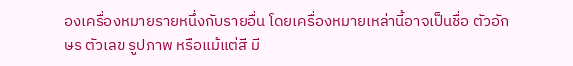องเครื่องหมายรายหนึ่งกับรายอื่น โดยเครื่องหมายเหล่านี้อาจเป็นชื่อ ตัวอักษร ตัวเลข รูปภาพ หรือแม้แต่สี มี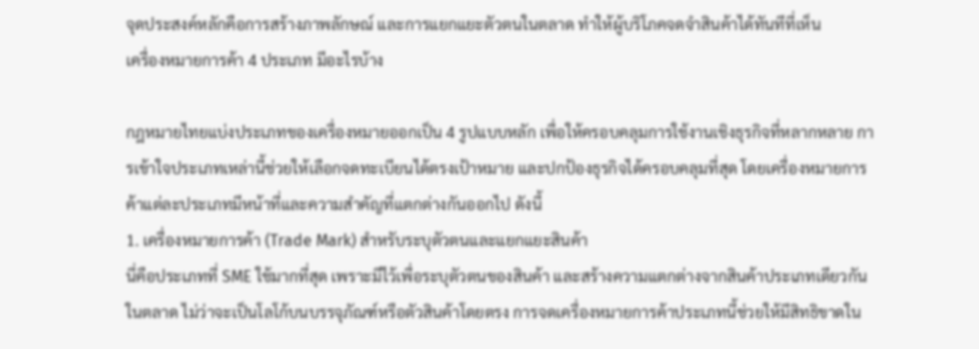จุดประสงค์หลักคือการสร้างภาพลักษณ์ และการแยกแยะตัวตนในตลาด ทำให้ผู้บริโภคจดจำสินค้าได้ทันทีที่เห็น
เครื่องหมายการค้า 4 ประเภท มีอะไรบ้าง

กฎหมายไทยแบ่งประเภทของเครื่องหมายออกเป็น 4 รูปแบบหลัก เพื่อให้ครอบคลุมการใช้งานเชิงธุรกิจที่หลากหลาย การเข้าใจประเภทเหล่านี้ช่วยให้เลือกจดทะเบียนได้ตรงเป้าหมาย และปกป้องธุรกิจได้ครอบคลุมที่สุด โดยเครื่องหมายการค้าแต่ละประเภทมีหน้าที่และความสำคัญที่แตกต่างกันออกไป ดังนี้
1. เครื่องหมายการค้า (Trade Mark) สำหรับระบุตัวตนและแยกแยะสินค้า
นี่คือประเภทที่ SME ใช้มากที่สุด เพราะมีไว้เพื่อระบุตัวตนของสินค้า และสร้างความแตกต่างจากสินค้าประเภทเดียวกันในตลาด ไม่ว่าจะเป็นโลโก้บนบรรจุภัณฑ์หรือตัวสินค้าโดยตรง การจดเครื่องหมายการค้าประเภทนี้ช่วยให้มีสิทธิขาดใน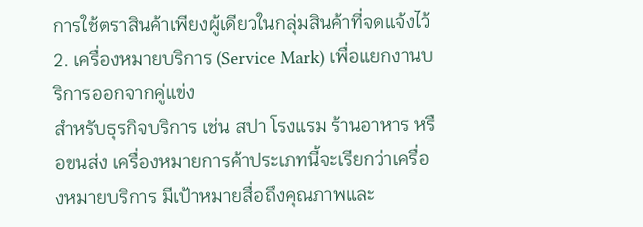การใช้ตราสินค้าเพียงผู้เดียวในกลุ่มสินค้าที่จดแจ้งไว้
2. เครื่องหมายบริการ (Service Mark) เพื่อแยกงานบริการออกจากคู่แข่ง
สำหรับธุรกิจบริการ เช่น สปา โรงแรม ร้านอาหาร หรือขนส่ง เครื่องหมายการค้าประเภทนี้จะเรียกว่าเครื่องหมายบริการ มีเป้าหมายสื่อถึงคุณภาพและ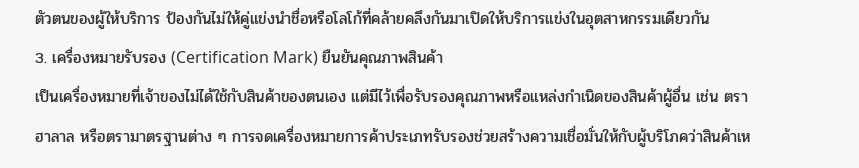ตัวตนของผู้ให้บริการ ป้องกันไม่ให้คู่แข่งนำชื่อหรือโลโก้ที่คล้ายคลึงกันมาเปิดให้บริการแข่งในอุตสาหกรรมเดียวกัน
3. เครื่องหมายรับรอง (Certification Mark) ยืนยันคุณภาพสินค้า
เป็นเครื่องหมายที่เจ้าของไม่ได้ใช้กับสินค้าของตนเอง แต่มีไว้เพื่อรับรองคุณภาพหรือแหล่งกำเนิดของสินค้าผู้อื่น เช่น ตราฮาลาล หรือตรามาตรฐานต่าง ๆ การจดเครื่องหมายการค้าประเภทรับรองช่วยสร้างความเชื่อมั่นให้กับผู้บริโภคว่าสินค้าเห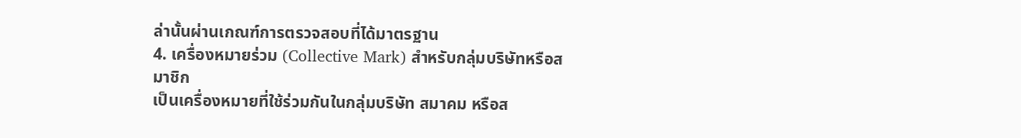ล่านั้นผ่านเกณฑ์การตรวจสอบที่ได้มาตรฐาน
4. เครื่องหมายร่วม (Collective Mark) สำหรับกลุ่มบริษัทหรือสมาชิก
เป็นเครื่องหมายที่ใช้ร่วมกันในกลุ่มบริษัท สมาคม หรือส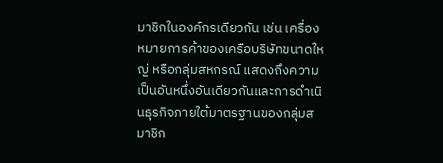มาชิกในองค์กรเดียวกัน เช่น เครื่องหมายการค้าของเครือบริษัทขนาดใหญ่ หรือกลุ่มสหกรณ์ แสดงถึงความเป็นอันหนึ่งอันเดียวกันและการดำเนินธุรกิจภายใต้มาตรฐานของกลุ่มสมาชิก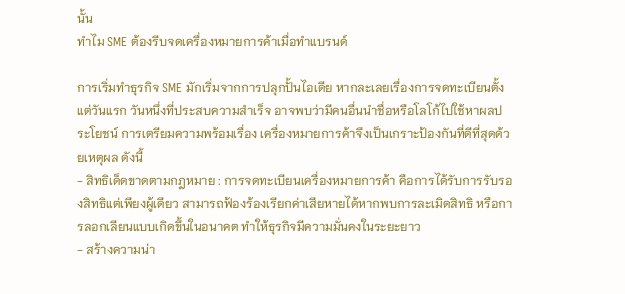นั้น
ทำไม SME ต้องรีบจดเครื่องหมายการค้าเมื่อทำแบรนด์

การเริ่มทำธุรกิจ SME มักเริ่มจากการปลุกปั้นไอเดีย หากละเลยเรื่องการจดทะเบียนตั้งแต่วันแรก วันหนึ่งที่ประสบความสำเร็จ อาจพบว่ามีคนอื่นนำชื่อหรือโลโก้ไปใช้หาผลประโยชน์ การเตรียมความพร้อมเรื่อง เครื่องหมายการค้าจึงเป็นเกราะป้องกันที่ดีที่สุดด้วยเหตุผล ดังนี้
- สิทธิเด็ดขาดตามกฎหมาย : การจดทะเบียนเครื่องหมายการค้า คือการได้รับการรับรองสิทธิแต่เพียงผู้เดียว สามารถฟ้องร้องเรียกค่าเสียหายได้หากพบการละเมิดสิทธิ หรือการลอกเลียนแบบเกิดขึ้นในอนาคต ทำให้ธุรกิจมีความมั่นคงในระยะยาว
- สร้างความน่า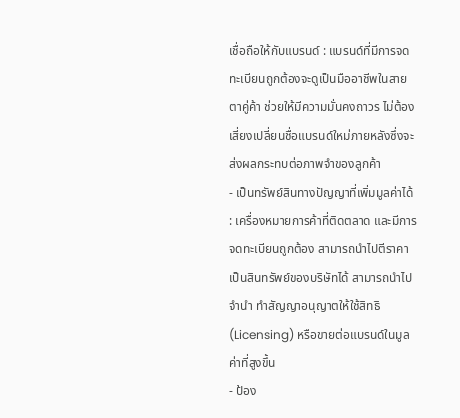เชื่อถือให้กับแบรนด์ : แบรนด์ที่มีการจดทะเบียนถูกต้องจะดูเป็นมืออาชีพในสายตาคู่ค้า ช่วยให้มีความมั่นคงถาวร ไม่ต้องเสี่ยงเปลี่ยนชื่อแบรนด์ใหม่ภายหลังซึ่งจะส่งผลกระทบต่อภาพจำของลูกค้า
- เป็นทรัพย์สินทางปัญญาที่เพิ่มมูลค่าได้ : เครื่องหมายการค้าที่ติดตลาด และมีการจดทะเบียนถูกต้อง สามารถนำไปตีราคาเป็นสินทรัพย์ของบริษัทได้ สามารถนำไปจำนำ ทำสัญญาอนุญาตให้ใช้สิทธิ (Licensing) หรือขายต่อแบรนด์ในมูลค่าที่สูงขึ้น
- ป้อง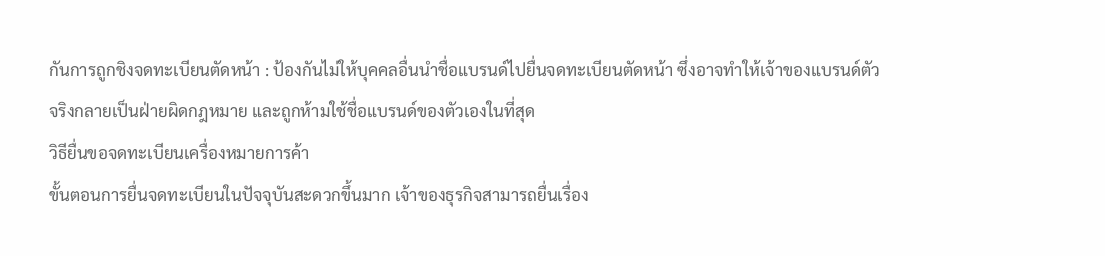กันการถูกชิงจดทะเบียนตัดหน้า : ป้องกันไม่ให้บุคคลอื่นนำชื่อแบรนด์ไปยื่นจดทะเบียนตัดหน้า ซึ่งอาจทำให้เจ้าของแบรนด์ตัวจริงกลายเป็นฝ่ายผิดกฎหมาย และถูกห้ามใช้ชื่อแบรนด์ของตัวเองในที่สุด
วิธียื่นขอจดทะเบียนเครื่องหมายการค้า
ขั้นตอนการยื่นจดทะเบียนในปัจจุบันสะดวกขึ้นมาก เจ้าของธุรกิจสามารถยื่นเรื่อง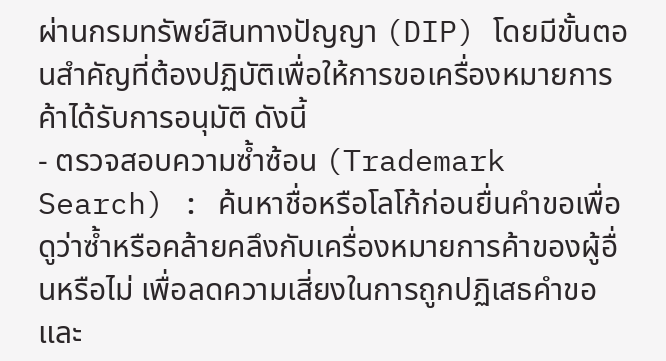ผ่านกรมทรัพย์สินทางปัญญา (DIP) โดยมีขั้นตอนสำคัญที่ต้องปฏิบัติเพื่อให้การขอเครื่องหมายการค้าได้รับการอนุมัติ ดังนี้
- ตรวจสอบความซ้ำซ้อน (Trademark Search) : ค้นหาชื่อหรือโลโก้ก่อนยื่นคำขอเพื่อดูว่าซ้ำหรือคล้ายคลึงกับเครื่องหมายการค้าของผู้อื่นหรือไม่ เพื่อลดความเสี่ยงในการถูกปฏิเสธคำขอและ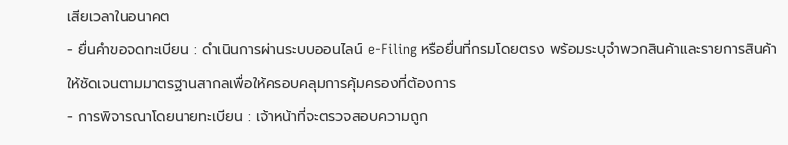เสียเวลาในอนาคต
- ยื่นคำขอจดทะเบียน : ดำเนินการผ่านระบบออนไลน์ e-Filing หรือยื่นที่กรมโดยตรง พร้อมระบุจำพวกสินค้าและรายการสินค้าให้ชัดเจนตามมาตรฐานสากลเพื่อให้ครอบคลุมการคุ้มครองที่ต้องการ
- การพิจารณาโดยนายทะเบียน : เจ้าหน้าที่จะตรวจสอบความถูก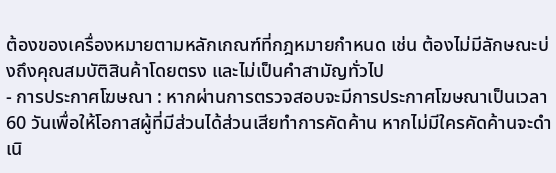ต้องของเครื่องหมายตามหลักเกณฑ์ที่กฎหมายกำหนด เช่น ต้องไม่มีลักษณะบ่งถึงคุณสมบัติสินค้าโดยตรง และไม่เป็นคำสามัญทั่วไป
- การประกาศโฆษณา : หากผ่านการตรวจสอบจะมีการประกาศโฆษณาเป็นเวลา 60 วันเพื่อให้โอกาสผู้ที่มีส่วนได้ส่วนเสียทำการคัดค้าน หากไม่มีใครคัดค้านจะดำเนิ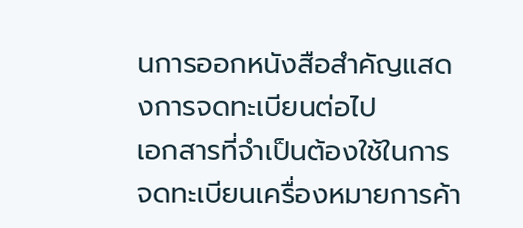นการออกหนังสือสำคัญแสดงการจดทะเบียนต่อไป
เอกสารที่จำเป็นต้องใช้ในการจดทะเบียนเครื่องหมายการค้า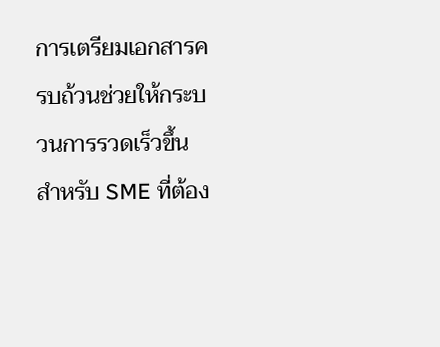การเตรียมเอกสารครบถ้วนช่วยให้กระบวนการรวดเร็วขึ้น สำหรับ SME ที่ต้อง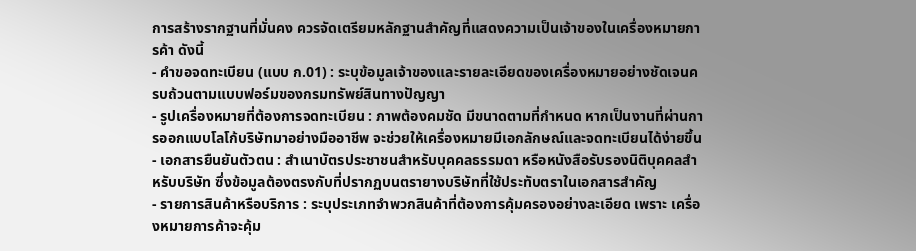การสร้างรากฐานที่มั่นคง ควรจัดเตรียมหลักฐานสำคัญที่แสดงความเป็นเจ้าของในเครื่องหมายการค้า ดังนี้
- คำขอจดทะเบียน (แบบ ก.01) : ระบุข้อมูลเจ้าของและรายละเอียดของเครื่องหมายอย่างชัดเจนครบถ้วนตามแบบฟอร์มของกรมทรัพย์สินทางปัญญา
- รูปเครื่องหมายที่ต้องการจดทะเบียน : ภาพต้องคมชัด มีขนาดตามที่กำหนด หากเป็นงานที่ผ่านการออกแบบโลโก้บริษัทมาอย่างมืออาชีพ จะช่วยให้เครื่องหมายมีเอกลักษณ์และจดทะเบียนได้ง่ายขึ้น
- เอกสารยืนยันตัวตน : สำเนาบัตรประชาชนสำหรับบุคคลธรรมดา หรือหนังสือรับรองนิติบุคคลสำหรับบริษัท ซึ่งข้อมูลต้องตรงกับที่ปรากฏบนตรายางบริษัทที่ใช้ประทับตราในเอกสารสำคัญ
- รายการสินค้าหรือบริการ : ระบุประเภทจำพวกสินค้าที่ต้องการคุ้มครองอย่างละเอียด เพราะ เครื่องหมายการค้าจะคุ้ม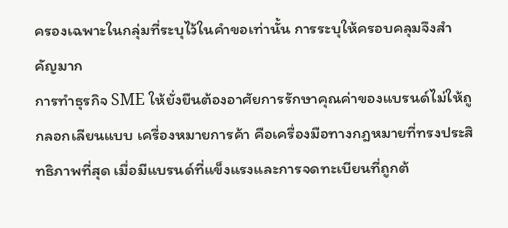ครองเฉพาะในกลุ่มที่ระบุไว้ในคำขอเท่านั้น การระบุให้ครอบคลุมจึงสำคัญมาก
การทำธุรกิจ SME ให้ยั่งยืนต้องอาศัยการรักษาคุณค่าของแบรนด์ไม่ให้ถูกลอกเลียนแบบ เครื่องหมายการค้า คือเครื่องมือทางกฎหมายที่ทรงประสิทธิภาพที่สุด เมื่อมีแบรนด์ที่แข็งแรงและการจดทะเบียนที่ถูกต้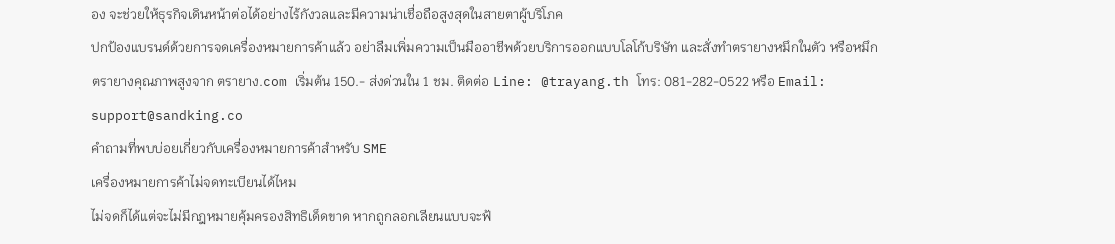อง จะช่วยให้ธุรกิจเดินหน้าต่อได้อย่างไร้กังวลและมีความน่าเชื่อถือสูงสุดในสายตาผู้บริโภค
ปกป้องแบรนด์ด้วยการจดเครื่องหมายการค้าแล้ว อย่าลืมเพิ่มความเป็นมืออาชีพด้วยบริการออกแบบโลโก้บริษัท และสั่งทำตรายางหมึกในตัว หรือหมึกตรายางคุณภาพสูงจาก ตรายาง.com เริ่มต้น 150.- ส่งด่วนใน 1 ชม. ติดต่อ Line: @trayang.th โทร: 081-282-0522 หรือ Email: support@sandking.co
คำถามที่พบบ่อยเกี่ยวกับเครื่องหมายการค้าสำหรับ SME
เครื่องหมายการค้าไม่จดทะเบียนได้ไหม
ไม่จดก็ได้แต่จะไม่มีกฎหมายคุ้มครองสิทธิเด็ดขาด หากถูกลอกเลียนแบบจะฟ้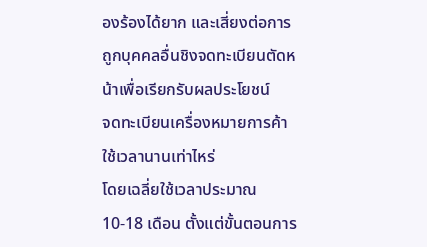องร้องได้ยาก และเสี่ยงต่อการถูกบุคคลอื่นชิงจดทะเบียนตัดหน้าเพื่อเรียกรับผลประโยชน์
จดทะเบียนเครื่องหมายการค้าใช้เวลานานเท่าไหร่
โดยเฉลี่ยใช้เวลาประมาณ 10-18 เดือน ตั้งแต่ขั้นตอนการ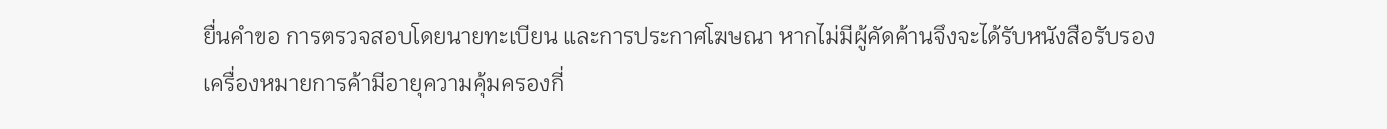ยื่นคำขอ การตรวจสอบโดยนายทะเบียน และการประกาศโฆษณา หากไม่มีผู้คัดค้านจึงจะได้รับหนังสือรับรอง
เครื่องหมายการค้ามีอายุความคุ้มครองกี่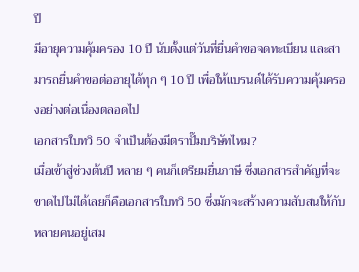ปี
มีอายุความคุ้มครอง 10 ปี นับตั้งแต่วันที่ยื่นคำขอจดทะเบียน และสามารถยื่นคำขอต่ออายุได้ทุก ๆ 10 ปี เพื่อให้แบรนด์ได้รับความคุ้มครองอย่างต่อเนื่องตลอดไป
เอกสารใบทวิ 50 จำเป็นต้องมีตราปั๊มบริษัทไหม?
เมื่อเข้าสู่ช่วงต้นปี หลาย ๆ คนก็เตรียมยื่นภาษี ซึ่งเอกสารสำคัญที่จะขาดไปไม่ได้เลยก็คือเอกสารใบทวิ 50 ซึ่งมักจะสร้างความสับสนให้กับหลายคนอยู่เสม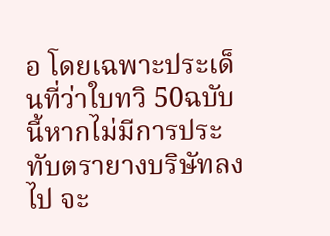อ โดยเฉพาะประเด็นที่ว่าใบทวิ 50ฉบับนี้หากไม่มีการประทับตรายางบริษัทลงไป จะ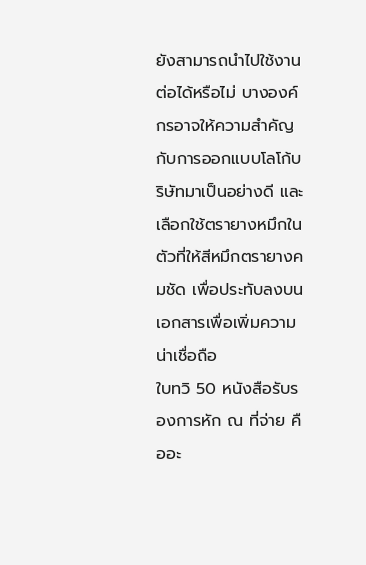ยังสามารถนำไปใช้งานต่อได้หรือไม่ บางองค์กรอาจให้ความสำคัญกับการออกแบบโลโก้บริษัทมาเป็นอย่างดี และเลือกใช้ตรายางหมึกในตัวที่ให้สีหมึกตรายางคมชัด เพื่อประทับลงบนเอกสารเพื่อเพิ่มความน่าเชื่อถือ
ใบทวิ 50 หนังสือรับรองการหัก ณ ที่จ่าย คืออะ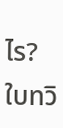ไร?
ใบทวิ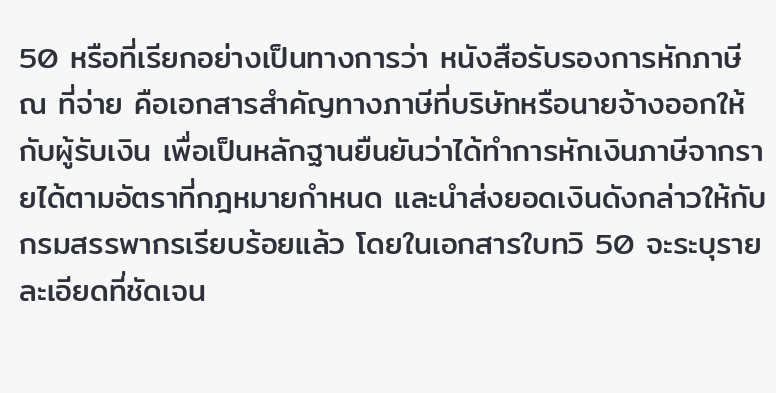50 หรือที่เรียกอย่างเป็นทางการว่า หนังสือรับรองการหักภาษี ณ ที่จ่าย คือเอกสารสำคัญทางภาษีที่บริษัทหรือนายจ้างออกให้กับผู้รับเงิน เพื่อเป็นหลักฐานยืนยันว่าได้ทำการหักเงินภาษีจากรายได้ตามอัตราที่กฎหมายกำหนด และนำส่งยอดเงินดังกล่าวให้กับกรมสรรพากรเรียบร้อยแล้ว โดยในเอกสารใบทวิ 50 จะระบุรายละเอียดที่ชัดเจน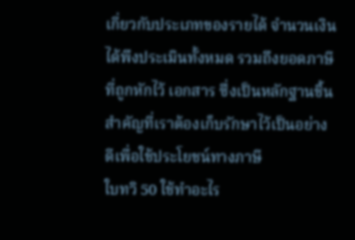เกี่ยวกับประเภทของรายได้ จำนวนเงินได้พึงประเมินทั้งหมด รวมถึงยอดภาษีที่ถูกหักไว้ เอกสาร ซึ่งเป็นหลักฐานชิ้นสำคัญที่เราต้องเก็บรักษาไว้เป็นอย่างดีเพื่อใช้ประโยชน์ทางภาษี
ใบทวิ 50 ใช้ทำอะไร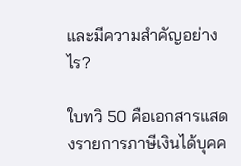และมีความสำคัญอย่างไร?

ใบทวิ 50 คือเอกสารแสดงรายการภาษีเงินได้บุคค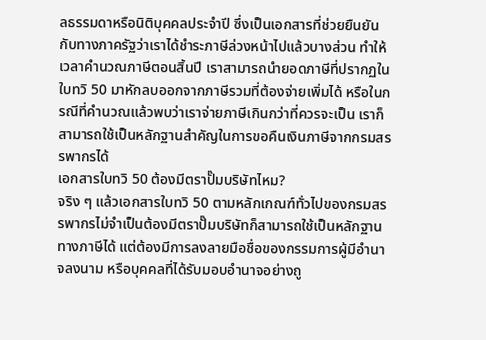ลธรรมดาหรือนิติบุคคลประจำปี ซึ่งเป็นเอกสารที่ช่วยยืนยันกับทางภาครัฐว่าเราได้ชำระภาษีล่วงหน้าไปแล้วบางส่วน ทำให้เวลาคำนวณภาษีตอนสิ้นปี เราสามารถนำยอดภาษีที่ปรากฏในใบทวิ 50 มาหักลบออกจากภาษีรวมที่ต้องจ่ายเพิ่มได้ หรือในกรณีที่คำนวณแล้วพบว่าเราจ่ายภาษีเกินกว่าที่ควรจะเป็น เราก็สามารถใช้เป็นหลักฐานสำคัญในการขอคืนเงินภาษีจากกรมสรรพากรได้
เอกสารใบทวิ 50 ต้องมีตราปั๊มบริษัทไหม?
จริง ๆ แล้วเอกสารใบทวิ 50 ตามหลักเกณฑ์ทั่วไปของกรมสรรพากรไม่จำเป็นต้องมีตราปั๊มบริษัทก็สามารถใช้เป็นหลักฐานทางภาษีได้ แต่ต้องมีการลงลายมือชื่อของกรรมการผู้มีอำนาจลงนาม หรือบุคคลที่ได้รับมอบอำนาจอย่างถู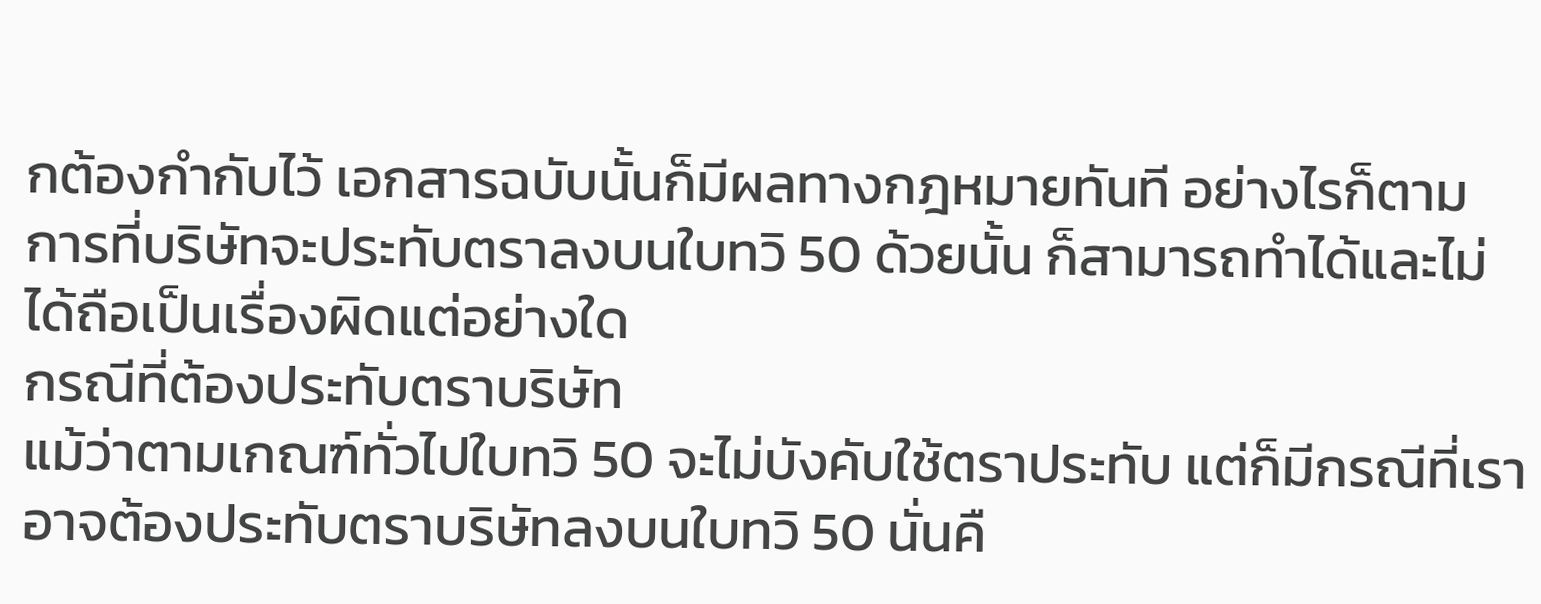กต้องกำกับไว้ เอกสารฉบับนั้นก็มีผลทางกฎหมายทันที อย่างไรก็ตาม การที่บริษัทจะประทับตราลงบนใบทวิ 50 ด้วยนั้น ก็สามารถทำได้และไม่ได้ถือเป็นเรื่องผิดแต่อย่างใด
กรณีที่ต้องประทับตราบริษัท
แม้ว่าตามเกณฑ์ทั่วไปใบทวิ 50 จะไม่บังคับใช้ตราประทับ แต่ก็มีกรณีที่เราอาจต้องประทับตราบริษัทลงบนใบทวิ 50 นั่นคื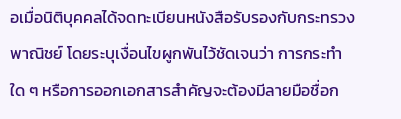อเมื่อนิติบุคคลได้จดทะเบียนหนังสือรับรองกับกระทรวงพาณิชย์ โดยระบุเงื่อนไขผูกพันไว้ชัดเจนว่า การกระทำใด ๆ หรือการออกเอกสารสำคัญจะต้องมีลายมือชื่อก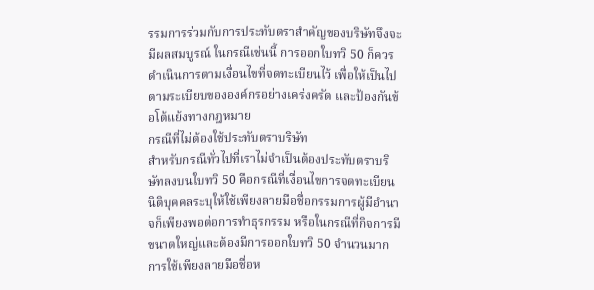รรมการร่วมกับการประทับตราสำคัญของบริษัทจึงจะมีผลสมบูรณ์ ในกรณีเช่นนี้ การออกใบทวิ 50 ก็ควรดำเนินการตามเงื่อนไขที่จดทะเบียนไว้ เพื่อให้เป็นไปตามระเบียบขององค์กรอย่างเคร่งครัด และป้องกันข้อโต้แย้งทางกฎหมาย
กรณีที่ไม่ต้องใช้ประทับตราบริษัท
สำหรับกรณีทั่วไปที่เราไม่จำเป็นต้องประทับตราบริษัทลงบนใบทวิ 50 คือกรณีที่เงื่อนไขการจดทะเบียนนิติบุคคลระบุให้ใช้เพียงลายมือชื่อกรรมการผู้มีอำนาจก็เพียงพอต่อการทำธุรกรรม หรือในกรณีที่กิจการมีขนาดใหญ่และต้องมีการออกใบทวิ 50 จำนวนมาก การใช้เพียงลายมือชื่อห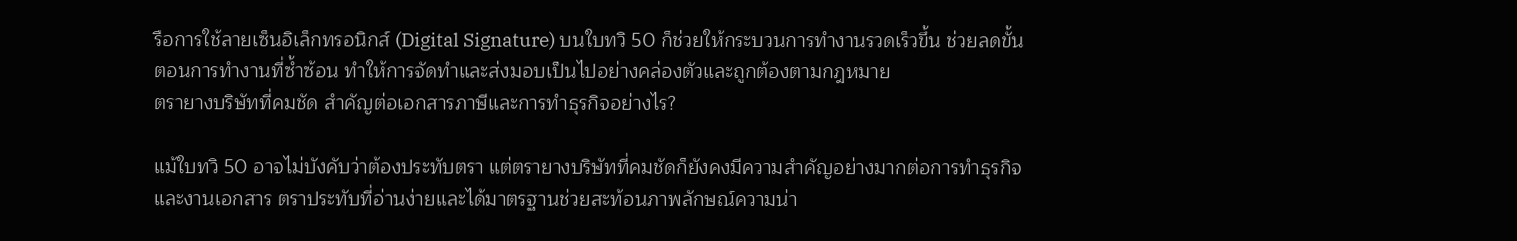รือการใช้ลายเซ็นอิเล็กทรอนิกส์ (Digital Signature) บนใบทวิ 50 ก็ช่วยให้กระบวนการทำงานรวดเร็วขึ้น ช่วยลดขั้นตอนการทำงานที่ซ้ำซ้อน ทำให้การจัดทำและส่งมอบเป็นไปอย่างคล่องตัวและถูกต้องตามกฎหมาย
ตรายางบริษัทที่คมชัด สำคัญต่อเอกสารภาษีและการทำธุรกิจอย่างไร?

แม้ใบทวิ 50 อาจไม่บังคับว่าต้องประทับตรา แต่ตรายางบริษัทที่คมชัดก็ยังคงมีความสำคัญอย่างมากต่อการทำธุรกิจและงานเอกสาร ตราประทับที่อ่านง่ายและได้มาตรฐานช่วยสะท้อนภาพลักษณ์ความน่า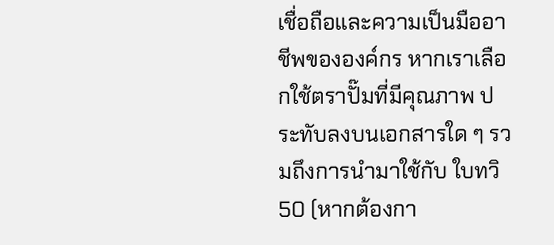เชื่อถือและความเป็นมืออาชีพขององค์กร หากเราเลือกใช้ตราปั๊มที่มีคุณภาพ ประทับลงบนเอกสารใด ๆ รวมถึงการนำมาใช้กับ ใบทวิ 50 (หากต้องกา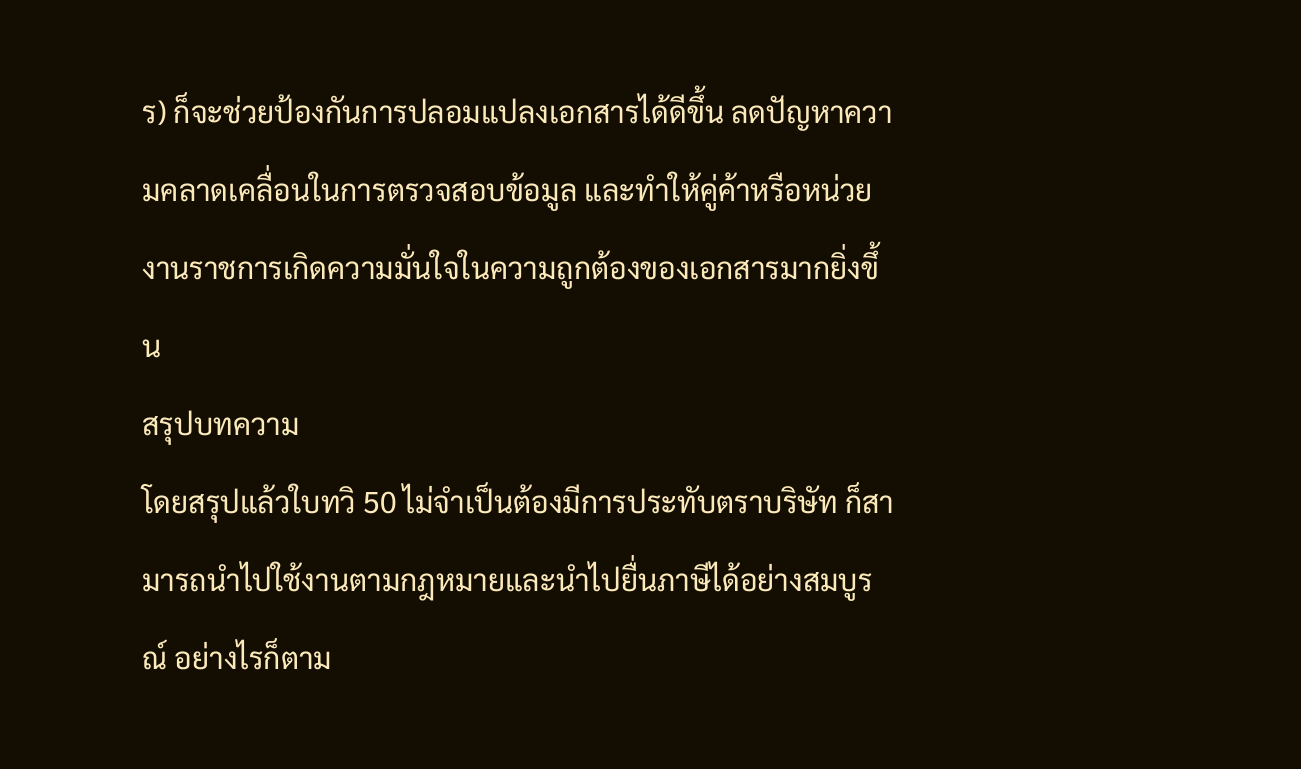ร) ก็จะช่วยป้องกันการปลอมแปลงเอกสารได้ดีขึ้น ลดปัญหาความคลาดเคลื่อนในการตรวจสอบข้อมูล และทำให้คู่ค้าหรือหน่วยงานราชการเกิดความมั่นใจในความถูกต้องของเอกสารมากยิ่งขึ้น
สรุปบทความ
โดยสรุปแล้วใบทวิ 50 ไม่จำเป็นต้องมีการประทับตราบริษัท ก็สามารถนำไปใช้งานตามกฎหมายและนำไปยื่นภาษีได้อย่างสมบูรณ์ อย่างไรก็ตาม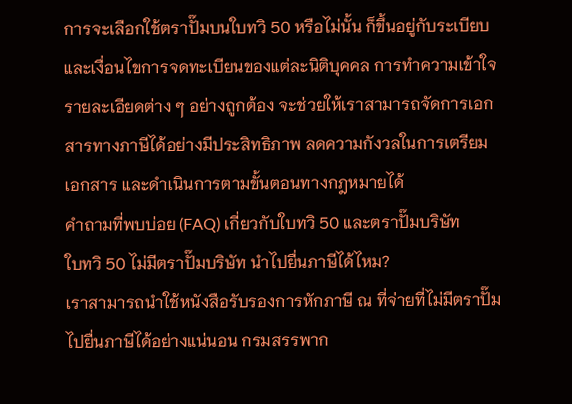การจะเลือกใช้ตราปั๊มบนใบทวิ 50 หรือไม่นั้น ก็ขึ้นอยู่กับระเบียบและเงื่อนไขการจดทะเบียนของแต่ละนิติบุคคล การทำความเข้าใจรายละเอียดต่าง ๆ อย่างถูกต้อง จะช่วยให้เราสามารถจัดการเอกสารทางภาษีได้อย่างมีประสิทธิภาพ ลดความกังวลในการเตรียมเอกสาร และดำเนินการตามขั้นตอนทางกฎหมายได้
คำถามที่พบบ่อย (FAQ) เกี่ยวกับใบทวิ 50 และตราปั๊มบริษัท
ใบทวิ 50 ไม่มีตราปั๊มบริษัท นำไปยื่นภาษีได้ไหม?
เราสามารถนำใช้หนังสือรับรองการหักภาษี ณ ที่จ่ายที่ไม่มีตราปั๊มไปยื่นภาษีได้อย่างแน่นอน กรมสรรพาก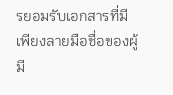รยอมรับเอกสารที่มีเพียงลายมือชื่อของผู้มี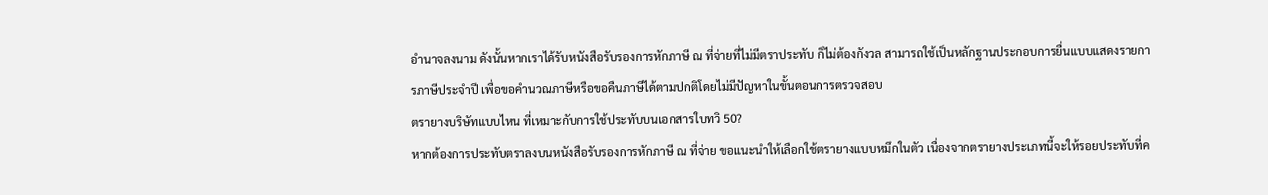อำนาจลงนาม ดังนั้นหากเราได้รับหนังสือรับรองการหักภาษี ณ ที่จ่ายที่ไม่มีตราประทับ ก็ไม่ต้องกังวล สามารถใช้เป็นหลักฐานประกอบการยื่นแบบแสดงรายการภาษีประจำปี เพื่อขอคำนวณภาษีหรือขอคืนภาษีได้ตามปกติโดยไม่มีปัญหาในขั้นตอนการตรวจสอบ
ตรายางบริษัทแบบไหน ที่เหมาะกับการใช้ประทับบนเอกสารใบทวิ 50?
หากต้องการประทับตราลงบนหนังสือรับรองการหักภาษี ณ ที่จ่าย ขอแนะนำให้เลือกใช้ตรายางแบบหมึกในตัว เนื่องจากตรายางประเภทนี้จะให้รอยประทับที่ค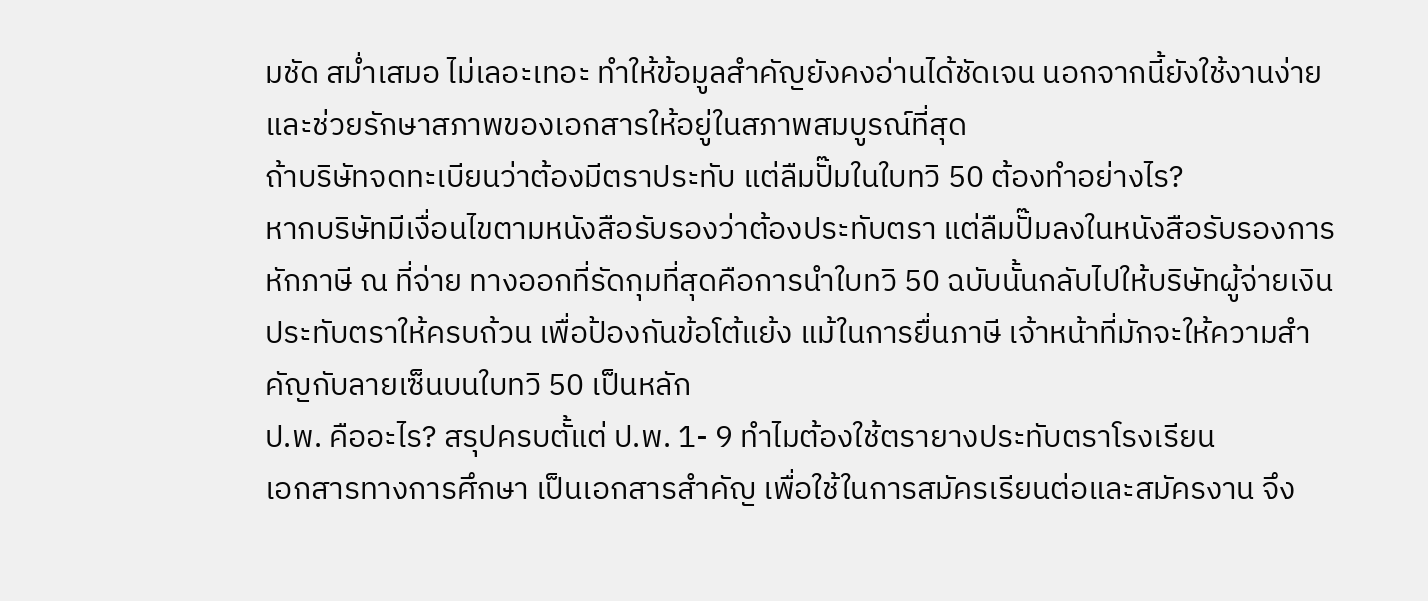มชัด สม่ำเสมอ ไม่เลอะเทอะ ทำให้ข้อมูลสำคัญยังคงอ่านได้ชัดเจน นอกจากนี้ยังใช้งานง่าย และช่วยรักษาสภาพของเอกสารให้อยู่ในสภาพสมบูรณ์ที่สุด
ถ้าบริษัทจดทะเบียนว่าต้องมีตราประทับ แต่ลืมปั๊มในใบทวิ 50 ต้องทำอย่างไร?
หากบริษัทมีเงื่อนไขตามหนังสือรับรองว่าต้องประทับตรา แต่ลืมปั๊มลงในหนังสือรับรองการหักภาษี ณ ที่จ่าย ทางออกที่รัดกุมที่สุดคือการนำใบทวิ 50 ฉบับนั้นกลับไปให้บริษัทผู้จ่ายเงินประทับตราให้ครบถ้วน เพื่อป้องกันข้อโต้แย้ง แม้ในการยื่นภาษี เจ้าหน้าที่มักจะให้ความสำคัญกับลายเซ็นบนใบทวิ 50 เป็นหลัก
ป.พ. คืออะไร? สรุปครบตั้แต่ ป.พ. 1- 9 ทำไมต้องใช้ตรายางประทับตราโรงเรียน
เอกสารทางการศึกษา เป็นเอกสารสำคัญ เพื่อใช้ในการสมัครเรียนต่อและสมัครงาน จึง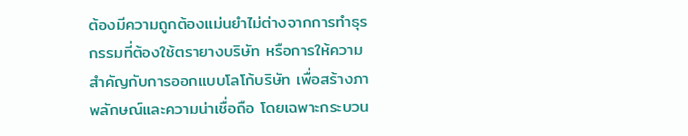ต้องมีความถูกต้องแม่นยำไม่ต่างจากการทำธุรกรรมที่ต้องใช้ตรายางบริษัท หรือการให้ความสำคัญกับการออกแบบโลโก้บริษัท เพื่อสร้างภาพลักษณ์และความน่าเชื่อถือ โดยเฉพาะกระบวน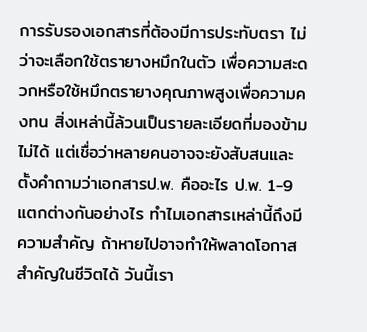การรับรองเอกสารที่ต้องมีการประทับตรา ไม่ว่าจะเลือกใช้ตรายางหมึกในตัว เพื่อความสะดวกหรือใช้หมึกตรายางคุณภาพสูงเพื่อความคงทน สิ่งเหล่านี้ล้วนเป็นรายละเอียดที่มองข้ามไม่ได้ แต่เชื่อว่าหลายคนอาจจะยังสับสนและตั้งคำถามว่าเอกสารป.พ. คืออะไร ป.พ. 1-9 แตกต่างกันอย่างไร ทำไมเอกสารเหล่านี้ถึงมีความสำคัญ ถ้าหายไปอาจทำให้พลาดโอกาสสำคัญในชีวิตได้ วันนี้เรา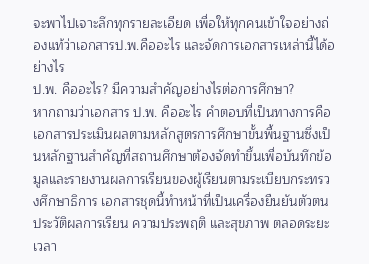จะพาไปเจาะลึกทุกรายละเอียด เพื่อให้ทุกคนเข้าใจอย่างถ่องแท้ว่าเอกสารป.พ.คืออะไร และจัดการเอกสารเหล่านี้ได้อย่างไร
ป.พ. คืออะไร? มีความสำคัญอย่างไรต่อการศึกษา?
หากถามว่าเอกสาร ป.พ. คืออะไร คำตอบที่เป็นทางการคือเอกสารประเมินผลตามหลักสูตรการศึกษาขั้นพื้นฐานซึ่งเป็นหลักฐานสำคัญที่สถานศึกษาต้องจัดทำขึ้นเพื่อบันทึกข้อมูลและรายงานผลการเรียนของผู้เรียนตามระเบียบกระทรวงศึกษาธิการ เอกสารชุดนี้ทำหน้าที่เป็นเครื่องยืนยันตัวตน ประวัติผลการเรียน ความประพฤติ และสุขภาพ ตลอดระยะเวลา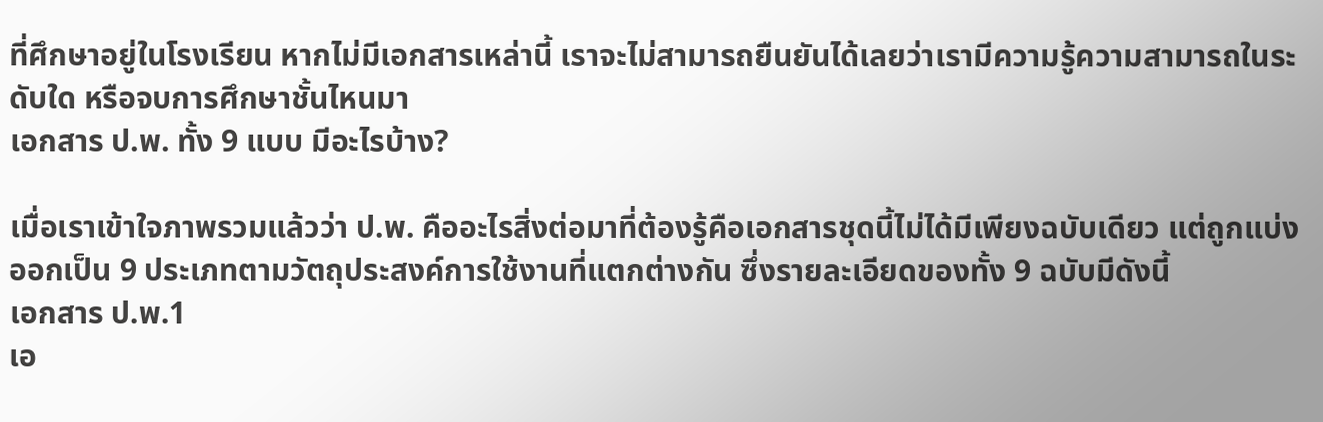ที่ศึกษาอยู่ในโรงเรียน หากไม่มีเอกสารเหล่านี้ เราจะไม่สามารถยืนยันได้เลยว่าเรามีความรู้ความสามารถในระดับใด หรือจบการศึกษาชั้นไหนมา
เอกสาร ป.พ. ทั้ง 9 แบบ มีอะไรบ้าง?

เมื่อเราเข้าใจภาพรวมแล้วว่า ป.พ. คืออะไรสิ่งต่อมาที่ต้องรู้คือเอกสารชุดนี้ไม่ได้มีเพียงฉบับเดียว แต่ถูกแบ่งออกเป็น 9 ประเภทตามวัตถุประสงค์การใช้งานที่แตกต่างกัน ซึ่งรายละเอียดของทั้ง 9 ฉบับมีดังนี้
เอกสาร ป.พ.1
เอ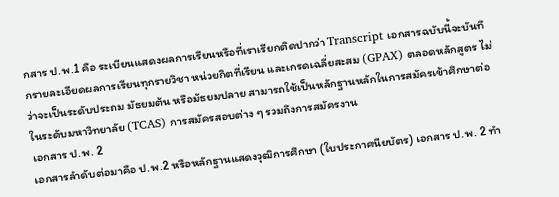กสาร ป.พ.1 คือ ระเบียนแสดงผลการเรียนหรือที่เราเรียกติดปากว่า Transcript เอกสารฉบับนี้จะบันทึกรายละเอียดผลการเรียนทุกรายวิชา หน่วยกิตที่เรียน และเกรดเฉลี่ยสะสม (GPAX) ตลอดหลักสูตร ไม่ว่าจะเป็นระดับประถม มัธยมต้น หรือมัธยมปลาย สามารถใช้เป็นหลักฐานหลักในการสมัครเข้าศึกษาต่อในระดับมหาวิทยาลัย (TCAS) การสมัครสอบต่าง ๆ รวมถึงการสมัครงาน
เอกสาร ป.พ. 2
เอกสารลำดับต่อมาคือ ป.พ.2 หรือหลักฐานแสดงวุฒิการศึกษา (ใบประกาศนียบัตร) เอกสาร ป.พ. 2 ทำ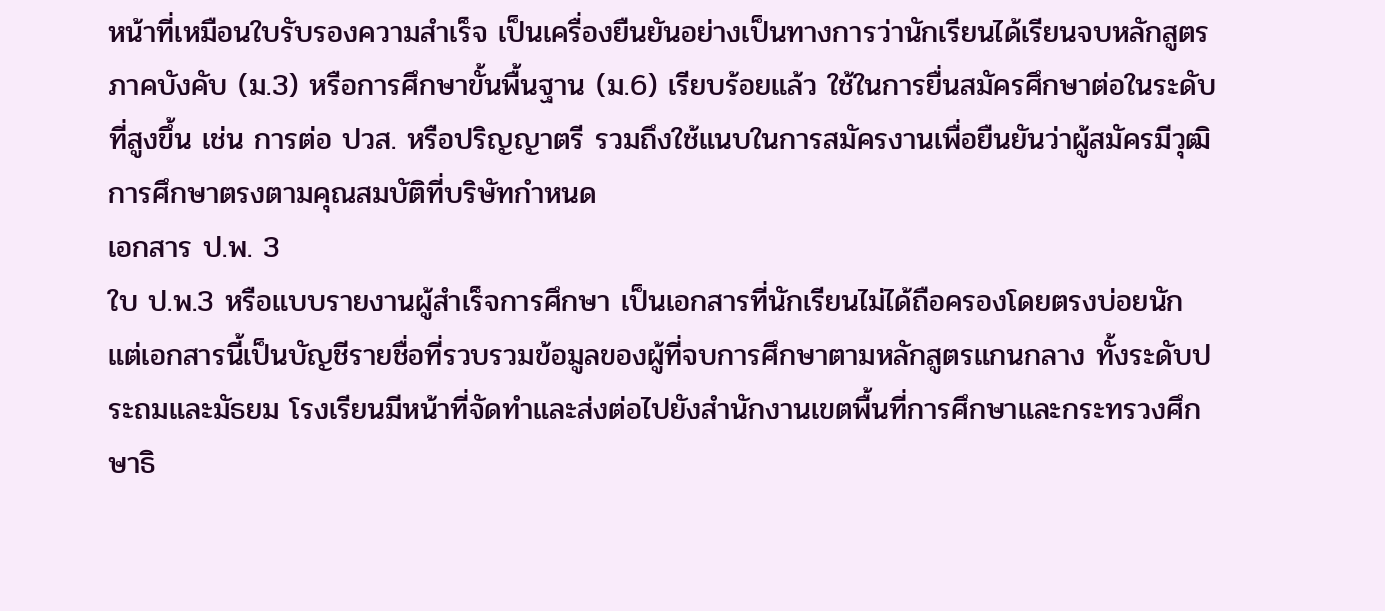หน้าที่เหมือนใบรับรองความสำเร็จ เป็นเครื่องยืนยันอย่างเป็นทางการว่านักเรียนได้เรียนจบหลักสูตรภาคบังคับ (ม.3) หรือการศึกษาขั้นพื้นฐาน (ม.6) เรียบร้อยแล้ว ใช้ในการยื่นสมัครศึกษาต่อในระดับที่สูงขึ้น เช่น การต่อ ปวส. หรือปริญญาตรี รวมถึงใช้แนบในการสมัครงานเพื่อยืนยันว่าผู้สมัครมีวุฒิการศึกษาตรงตามคุณสมบัติที่บริษัทกำหนด
เอกสาร ป.พ. 3
ใบ ป.พ.3 หรือแบบรายงานผู้สำเร็จการศึกษา เป็นเอกสารที่นักเรียนไม่ได้ถือครองโดยตรงบ่อยนัก แต่เอกสารนี้เป็นบัญชีรายชื่อที่รวบรวมข้อมูลของผู้ที่จบการศึกษาตามหลักสูตรแกนกลาง ทั้งระดับประถมและมัธยม โรงเรียนมีหน้าที่จัดทำและส่งต่อไปยังสำนักงานเขตพื้นที่การศึกษาและกระทรวงศึกษาธิ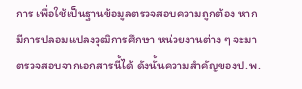การ เพื่อใช้เป็นฐานข้อมูลตรวจสอบความถูกต้อง หากมีการปลอมแปลงวุฒิการศึกษา หน่วยงานต่าง ๆ จะมาตรวจสอบจากเอกสารนี้ได้ ดังนั้นความสำคัญของป.พ.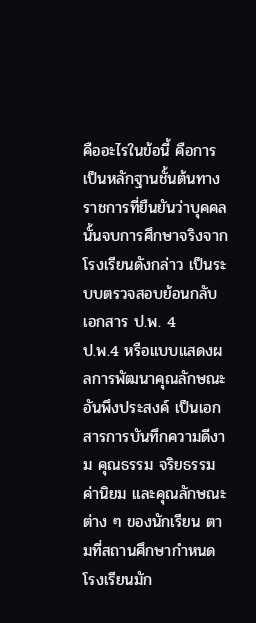คืออะไรในข้อนี้ คือการเป็นหลักฐานชั้นต้นทางราชการที่ยืนยันว่าบุคคลนั้นจบการศึกษาจริงจากโรงเรียนดังกล่าว เป็นระบบตรวจสอบย้อนกลับ
เอกสาร ป.พ. 4
ป.พ.4 หรือแบบแสดงผลการพัฒนาคุณลักษณะอันพึงประสงค์ เป็นเอกสารการบันทึกความดีงาม คุณธรรม จริยธรรม ค่านิยม และคุณลักษณะต่าง ๆ ของนักเรียน ตามที่สถานศึกษากำหนด โรงเรียนมัก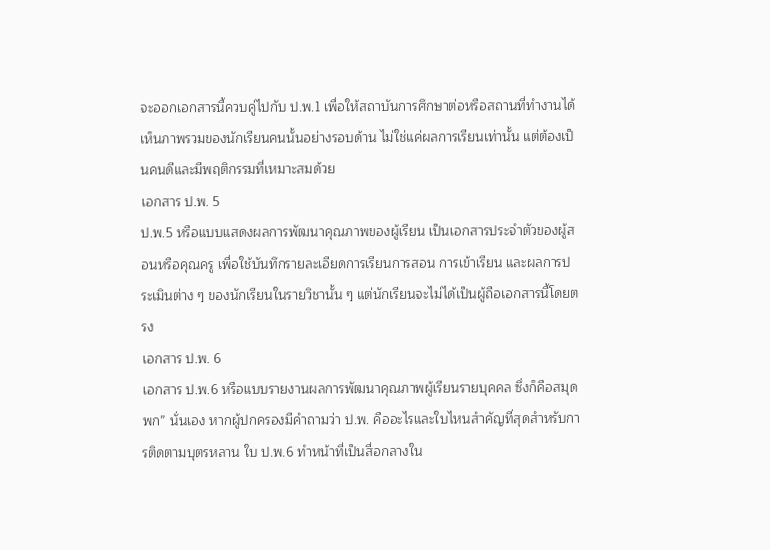จะออกเอกสารนี้ควบคู่ไปกับ ป.พ.1 เพื่อให้สถาบันการศึกษาต่อหรือสถานที่ทำงานได้เห็นภาพรวมของนักเรียนคนนั้นอย่างรอบด้าน ไม่ใช่แค่ผลการเรียนเท่านั้น แต่ต้องเป็นคนดีและมีพฤติกรรมที่เหมาะสมด้วย
เอกสาร ป.พ. 5
ป.พ.5 หรือแบบแสดงผลการพัฒนาคุณภาพของผู้เรียน เป็นเอกสารประจำตัวของผู้สอนหรือคุณครู เพื่อใช้บันทึกรายละเอียดการเรียนการสอน การเข้าเรียน และผลการประเมินต่าง ๆ ของนักเรียนในรายวิชานั้น ๆ แต่นักเรียนจะไม่ได้เป็นผู้ถือเอกสารนี้โดยตรง
เอกสาร ป.พ. 6
เอกสาร ป.พ.6 หรือแบบรายงานผลการพัฒนาคุณภาพผู้เรียนรายบุคคล ซึ่งก็คือสมุดพก” นั่นเอง หากผู้ปกครองมีคำถามว่า ป.พ. คืออะไรและใบไหนสำคัญที่สุดสำหรับการติดตามบุตรหลาน ใบ ป.พ.6 ทำหน้าที่เป็นสื่อกลางใน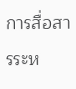การสื่อสารระห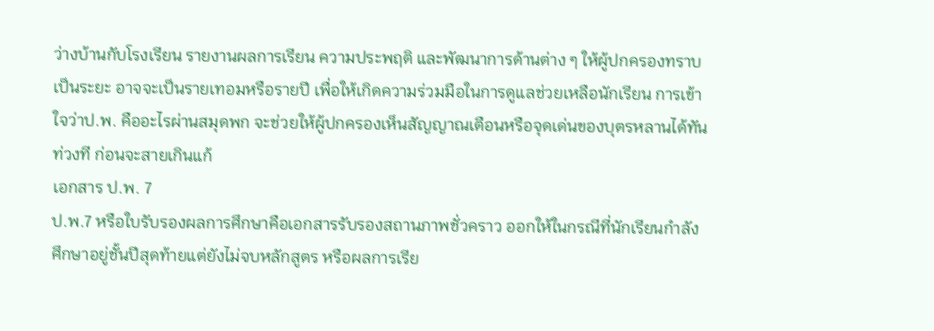ว่างบ้านกับโรงเรียน รายงานผลการเรียน ความประพฤติ และพัฒนาการด้านต่าง ๆ ให้ผู้ปกครองทราบเป็นระยะ อาจจะเป็นรายเทอมหรือรายปี เพื่อให้เกิดความร่วมมือในการดูแลช่วยเหลือนักเรียน การเข้าใจว่าป.พ. คืออะไรผ่านสมุดพก จะช่วยให้ผู้ปกครองเห็นสัญญาณเตือนหรือจุดเด่นของบุตรหลานได้ทันท่วงที ก่อนจะสายเกินแก้
เอกสาร ป.พ. 7
ป.พ.7 หรือใบรับรองผลการศึกษาคือเอกสารรับรองสถานภาพชั่วคราว ออกให้ในกรณีที่นักเรียนกำลังศึกษาอยู่ชั้นปีสุดท้ายแต่ยังไม่จบหลักสูตร หรือผลการเรีย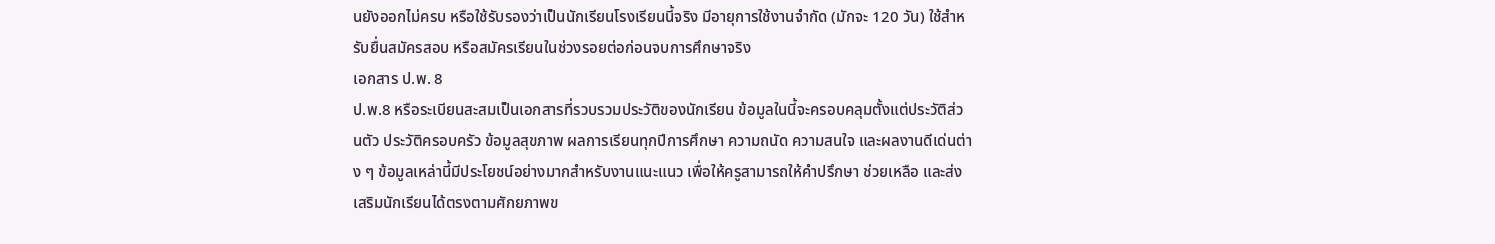นยังออกไม่ครบ หรือใช้รับรองว่าเป็นนักเรียนโรงเรียนนี้จริง มีอายุการใช้งานจำกัด (มักจะ 120 วัน) ใช้สำหรับยื่นสมัครสอบ หรือสมัครเรียนในช่วงรอยต่อก่อนจบการศึกษาจริง
เอกสาร ป.พ. 8
ป.พ.8 หรือระเบียนสะสมเป็นเอกสารที่รวบรวมประวัติของนักเรียน ข้อมูลในนี้จะครอบคลุมตั้งแต่ประวัติส่วนตัว ประวัติครอบครัว ข้อมูลสุขภาพ ผลการเรียนทุกปีการศึกษา ความถนัด ความสนใจ และผลงานดีเด่นต่าง ๆ ข้อมูลเหล่านี้มีประโยชน์อย่างมากสำหรับงานแนะแนว เพื่อให้ครูสามารถให้คำปรึกษา ช่วยเหลือ และส่งเสริมนักเรียนได้ตรงตามศักยภาพข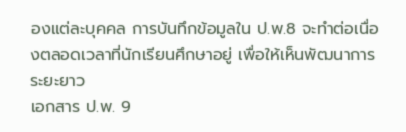องแต่ละบุคคล การบันทึกข้อมูลใน ป.พ.8 จะทำต่อเนื่องตลอดเวลาที่นักเรียนศึกษาอยู่ เพื่อให้เห็นพัฒนาการระยะยาว
เอกสาร ป.พ. 9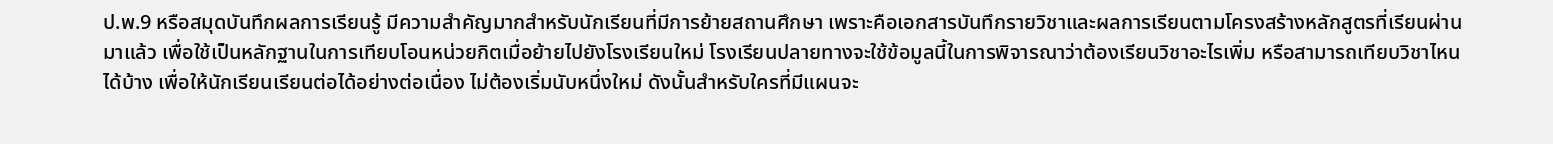ป.พ.9 หรือสมุดบันทึกผลการเรียนรู้ มีความสำคัญมากสำหรับนักเรียนที่มีการย้ายสถานศึกษา เพราะคือเอกสารบันทึกรายวิชาและผลการเรียนตามโครงสร้างหลักสูตรที่เรียนผ่านมาแล้ว เพื่อใช้เป็นหลักฐานในการเทียบโอนหน่วยกิตเมื่อย้ายไปยังโรงเรียนใหม่ โรงเรียนปลายทางจะใช้ข้อมูลนี้ในการพิจารณาว่าต้องเรียนวิชาอะไรเพิ่ม หรือสามารถเทียบวิชาไหนได้บ้าง เพื่อให้นักเรียนเรียนต่อได้อย่างต่อเนื่อง ไม่ต้องเริ่มนับหนึ่งใหม่ ดังนั้นสำหรับใครที่มีแผนจะ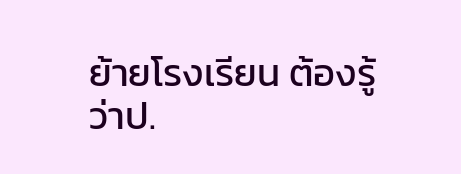ย้ายโรงเรียน ต้องรู้ว่าป.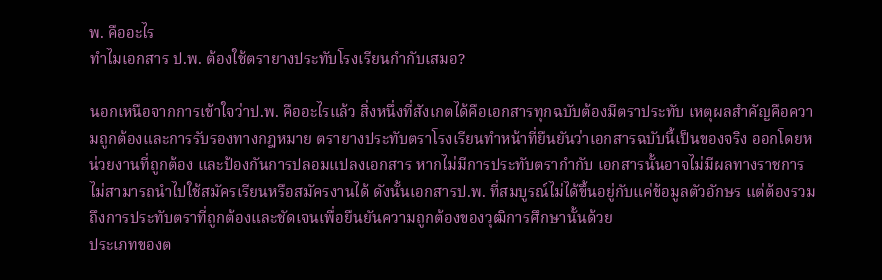พ. คืออะไร
ทำไมเอกสาร ป.พ. ต้องใช้ตรายางประทับโรงเรียนกำกับเสมอ?

นอกเหนือจากการเข้าใจว่าป.พ. คืออะไรแล้ว สิ่งหนึ่งที่สังเกตได้คือเอกสารทุกฉบับต้องมีตราประทับ เหตุผลสำคัญคือความถูกต้องและการรับรองทางกฎหมาย ตรายางประทับตราโรงเรียนทำหน้าที่ยืนยันว่าเอกสารฉบับนี้เป็นของจริง ออกโดยหน่วยงานที่ถูกต้อง และป้องกันการปลอมแปลงเอกสาร หากไม่มีการประทับตรากำกับ เอกสารนั้นอาจไม่มีผลทางราชการ ไม่สามารถนำไปใช้สมัครเรียนหรือสมัครงานได้ ดังนั้นเอกสารป.พ. ที่สมบูรณ์ไม่ได้ขึ้นอยู่กับแค่ข้อมูลตัวอักษร แต่ต้องรวมถึงการประทับตราที่ถูกต้องและชัดเจนเพื่อยืนยันความถูกต้องของวุฒิการศึกษานั้นด้วย
ประเภทของต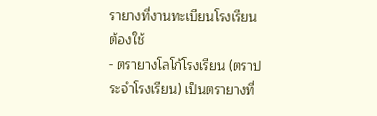รายางที่งานทะเบียนโรงเรียนต้องใช้
- ตรายางโลโก้โรงเรียน (ตราประจำโรงเรียน) เป็นตรายางที่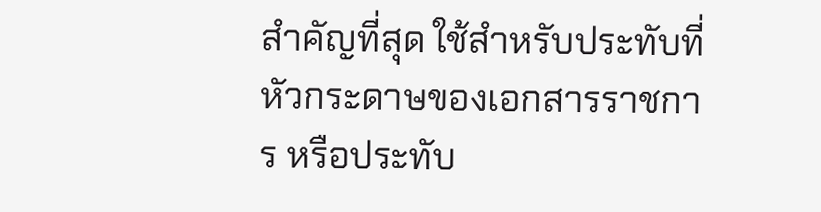สำคัญที่สุด ใช้สำหรับประทับที่หัวกระดาษของเอกสารราชการ หรือประทับ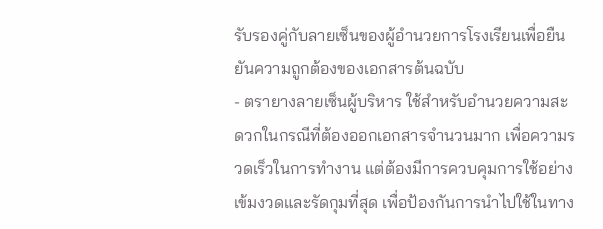รับรองคู่กับลายเซ็นของผู้อำนวยการโรงเรียนเพื่อยืนยันความถูกต้องของเอกสารต้นฉบับ
- ตรายางลายเซ็นผู้บริหาร ใช้สำหรับอำนวยความสะดวกในกรณีที่ต้องออกเอกสารจำนวนมาก เพื่อความรวดเร็วในการทำงาน แต่ต้องมีการควบคุมการใช้อย่างเข้มงวดและรัดกุมที่สุด เพื่อป้องกันการนำไปใช้ในทาง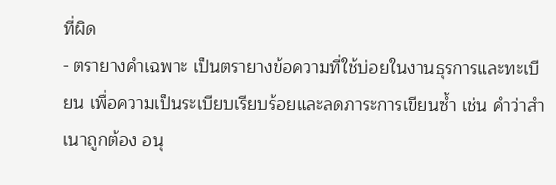ที่ผิด
- ตรายางคำเฉพาะ เป็นตรายางข้อความที่ใช้บ่อยในงานธุรการและทะเบียน เพื่อความเป็นระเบียบเรียบร้อยและลดภาระการเขียนซ้ำ เช่น คำว่าสำเนาถูกต้อง อนุ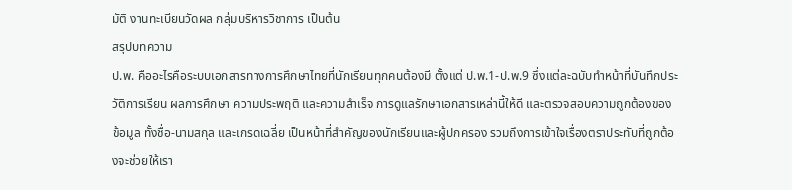มัติ งานทะเบียนวัดผล กลุ่มบริหารวิชาการ เป็นต้น
สรุปบทความ
ป.พ. คืออะไรคือระบบเอกสารทางการศึกษาไทยที่นักเรียนทุกคนต้องมี ตั้งแต่ ป.พ.1-ป.พ.9 ซึ่งแต่ละฉบับทำหน้าที่บันทึกประวัติการเรียน ผลการศึกษา ความประพฤติ และความสำเร็จ การดูแลรักษาเอกสารเหล่านี้ให้ดี และตรวจสอบความถูกต้องของข้อมูล ทั้งชื่อ-นามสกุล และเกรดเฉลี่ย เป็นหน้าที่สำคัญของนักเรียนและผู้ปกครอง รวมถึงการเข้าใจเรื่องตราประทับที่ถูกต้องจะช่วยให้เรา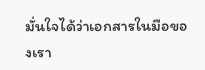มั่นใจได้ว่าเอกสารในมือของเรา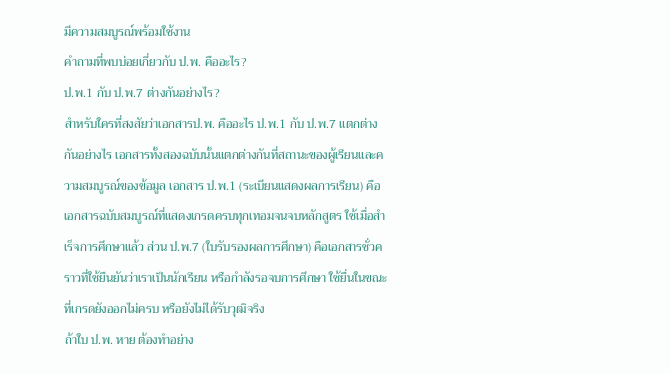มีความสมบูรณ์พร้อมใช้งาน
คำถามที่พบบ่อยเกี่ยวกับ ป.พ. คืออะไร?
ป.พ.1 กับ ป.พ.7 ต่างกันอย่างไร?
สำหรับใครที่สงสัยว่าเอกสารป.พ. คืออะไร ป.พ.1 กับ ป.พ.7 แตกต่างกันอย่างไร เอกสารทั้งสองฉบับนั้นแตกต่างกันที่สถานะของผู้เรียนและความสมบูรณ์ของข้อมูล เอกสาร ป.พ.1 (ระเบียนแสดงผลการเรียน) คือเอกสารฉบับสมบูรณ์ที่แสดงเกรดครบทุกเทอมจนจบหลักสูตร ใช้เมื่อสำเร็จการศึกษาแล้ว ส่วน ป.พ.7 (ใบรับรองผลการศึกษา) คือเอกสารชั่วคราวที่ใช้ยืนยันว่าเราเป็นนักเรียน หรือกำลังรอจบการศึกษา ใช้ยื่นในขณะที่เกรดยังออกไม่ครบ หรือยังไม่ได้รับวุฒิจริง
ถ้าใบ ป.พ. หาย ต้องทำอย่าง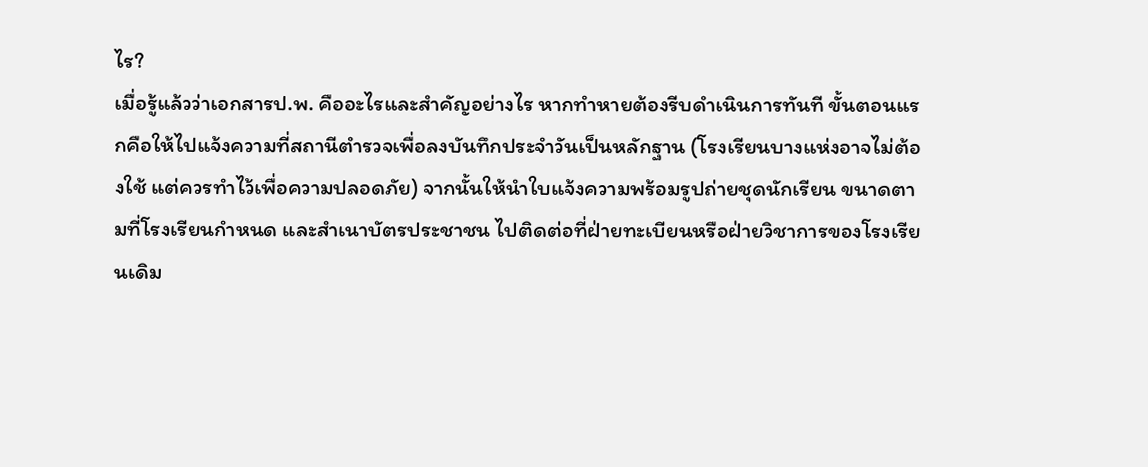ไร?
เมื่อรู้แล้วว่าเอกสารป.พ. คืออะไรและสำคัญอย่างไร หากทำหายต้องรีบดำเนินการทันที ขั้นตอนแรกคือให้ไปแจ้งความที่สถานีตำรวจเพื่อลงบันทึกประจำวันเป็นหลักฐาน (โรงเรียนบางแห่งอาจไม่ต้องใช้ แต่ควรทำไว้เพื่อความปลอดภัย) จากนั้นให้นำใบแจ้งความพร้อมรูปถ่ายชุดนักเรียน ขนาดตามที่โรงเรียนกำหนด และสำเนาบัตรประชาชน ไปติดต่อที่ฝ่ายทะเบียนหรือฝ่ายวิชาการของโรงเรียนเดิม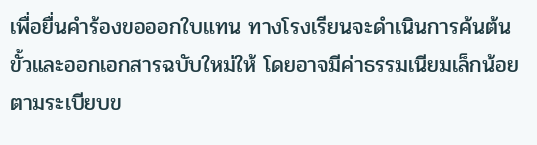เพื่อยื่นคำร้องขอออกใบแทน ทางโรงเรียนจะดำเนินการค้นต้นขั้วและออกเอกสารฉบับใหม่ให้ โดยอาจมีค่าธรรมเนียมเล็กน้อยตามระเบียบข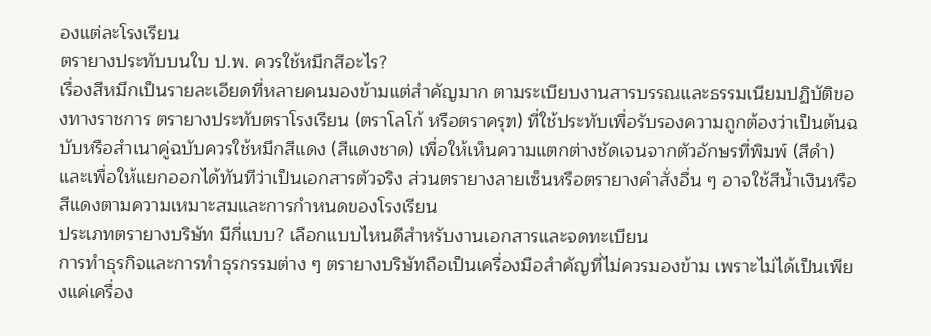องแต่ละโรงเรียน
ตรายางประทับบนใบ ป.พ. ควรใช้หมึกสีอะไร?
เรื่องสีหมึกเป็นรายละเอียดที่หลายคนมองข้ามแต่สำคัญมาก ตามระเบียบงานสารบรรณและธรรมเนียมปฏิบัติของทางราชการ ตรายางประทับตราโรงเรียน (ตราโลโก้ หรือตราครุฑ) ที่ใช้ประทับเพื่อรับรองความถูกต้องว่าเป็นต้นฉบับหรือสำเนาคู่ฉบับควรใช้หมึกสีแดง (สีแดงชาด) เพื่อให้เห็นความแตกต่างชัดเจนจากตัวอักษรที่พิมพ์ (สีดำ) และเพื่อให้แยกออกได้ทันทีว่าเป็นเอกสารตัวจริง ส่วนตรายางลายเซ็นหรือตรายางคำสั่งอื่น ๆ อาจใช้สีน้ำเงินหรือสีแดงตามความเหมาะสมและการกำหนดของโรงเรียน
ประเภทตรายางบริษัท มีกี่แบบ? เลือกแบบไหนดีสำหรับงานเอกสารและจดทะเบียน
การทำธุรกิจและการทำธุรกรรมต่าง ๆ ตรายางบริษัทถือเป็นเครื่องมือสำคัญที่ไม่ควรมองข้าม เพราะไม่ได้เป็นเพียงแค่เครื่อง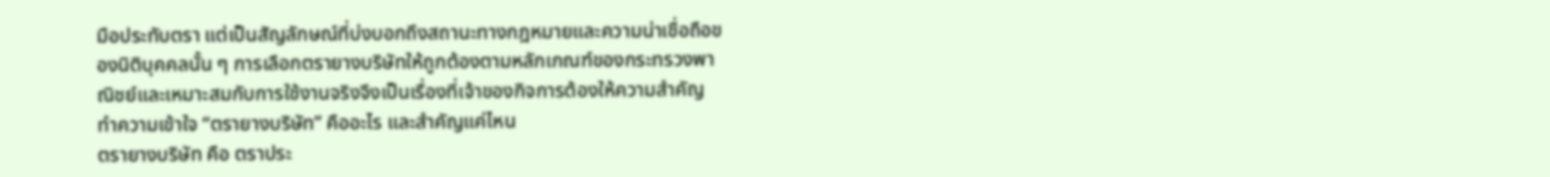มือประทับตรา แต่เป็นสัญลักษณ์ที่บ่งบอกถึงสถานะทางกฎหมายและความน่าเชื่อถือของนิติบุคคลนั้น ๆ การเลือกตรายางบริษัทให้ถูกต้องตามหลักเกณฑ์ของกระทรวงพาณิชย์และเหมาะสมกับการใช้งานจริงจึงเป็นเรื่องที่เจ้าของกิจการต้องให้ความสำคัญ
ทำความเข้าใจ “ตรายางบริษัท” คืออะไร และสำคัญแค่ไหน
ตรายางบริษัท คือ ตราประ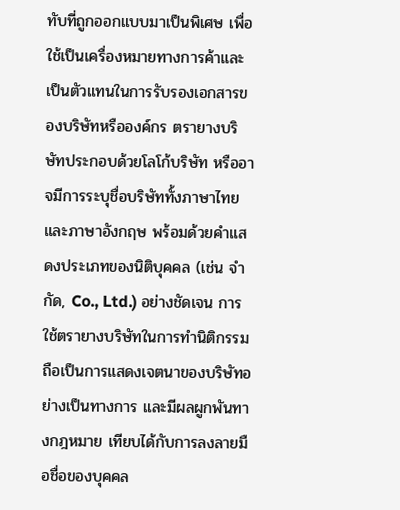ทับที่ถูกออกแบบมาเป็นพิเศษ เพื่อใช้เป็นเครื่องหมายทางการค้าและเป็นตัวแทนในการรับรองเอกสารของบริษัทหรือองค์กร ตรายางบริษัทประกอบด้วยโลโก้บริษัท หรืออาจมีการระบุชื่อบริษัททั้งภาษาไทยและภาษาอังกฤษ พร้อมด้วยคำแสดงประเภทของนิติบุคคล (เช่น จำกัด, Co., Ltd.) อย่างชัดเจน การใช้ตรายางบริษัทในการทำนิติกรรมถือเป็นการแสดงเจตนาของบริษัทอย่างเป็นทางการ และมีผลผูกพันทางกฎหมาย เทียบได้กับการลงลายมือชื่อของบุคคล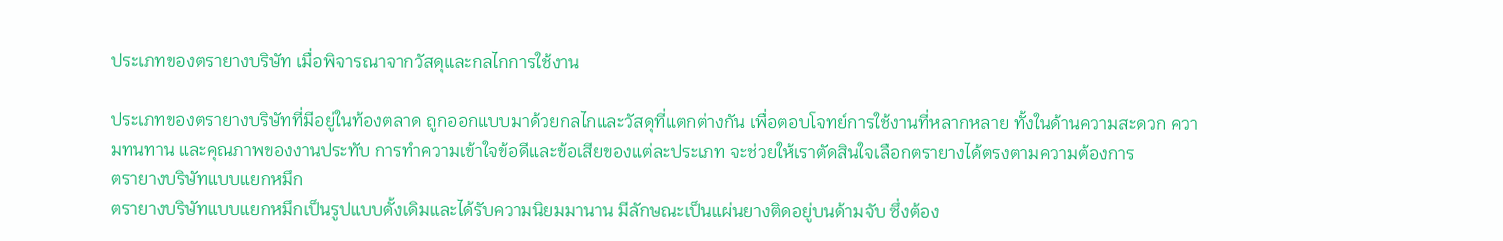ประเภทของตรายางบริษัท เมื่อพิจารณาจากวัสดุและกลไกการใช้งาน

ประเภทของตรายางบริษัทที่มีอยู่ในท้องตลาด ถูกออกแบบมาด้วยกลไกและวัสดุที่แตกต่างกัน เพื่อตอบโจทย์การใช้งานที่หลากหลาย ทั้งในด้านความสะดวก ความทนทาน และคุณภาพของงานประทับ การทำความเข้าใจข้อดีและข้อเสียของแต่ละประเภท จะช่วยให้เราตัดสินใจเลือกตรายางได้ตรงตามความต้องการ
ตรายางบริษัทแบบแยกหมึก
ตรายางบริษัทแบบแยกหมึกเป็นรูปแบบดั้งเดิมและได้รับความนิยมมานาน มีลักษณะเป็นแผ่นยางติดอยู่บนด้ามจับ ซึ่งต้อง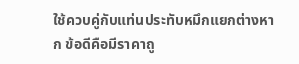ใช้ควบคู่กับแท่นประทับหมึกแยกต่างหาก ข้อดีคือมีราคาถู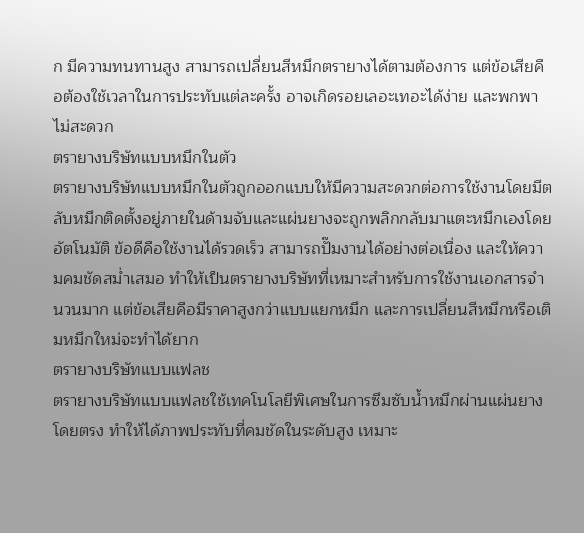ก มีความทนทานสูง สามารถเปลี่ยนสีหมึกตรายางได้ตามต้องการ แต่ข้อเสียคือต้องใช้เวลาในการประทับแต่ละครั้ง อาจเกิดรอยเลอะเทอะได้ง่าย และพกพาไม่สะดวก
ตรายางบริษัทแบบหมึกในตัว
ตรายางบริษัทแบบหมึกในตัวถูกออกแบบให้มีความสะดวกต่อการใช้งานโดยมีตลับหมึกติดตั้งอยู่ภายในด้ามจับและแผ่นยางจะถูกพลิกกลับมาแตะหมึกเองโดยอัตโนมัติ ข้อดีคือใช้งานได้รวดเร็ว สามารถปั๊มงานได้อย่างต่อเนื่อง และให้ความคมชัดสม่ำเสมอ ทำให้เป็นตรายางบริษัทที่เหมาะสำหรับการใช้งานเอกสารจำนวนมาก แต่ข้อเสียคือมีราคาสูงกว่าแบบแยกหมึก และการเปลี่ยนสีหมึกหรือเติมหมึกใหม่จะทำได้ยาก
ตรายางบริษัทแบบแฟลช
ตรายางบริษัทแบบแฟลชใช้เทคโนโลยีพิเศษในการซึมซับน้ำหมึกผ่านแผ่นยางโดยตรง ทำให้ได้ภาพประทับที่คมชัดในระดับสูง เหมาะ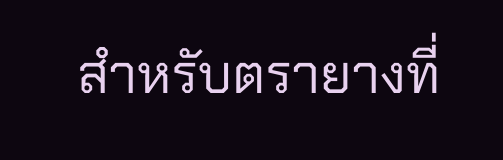สำหรับตรายางที่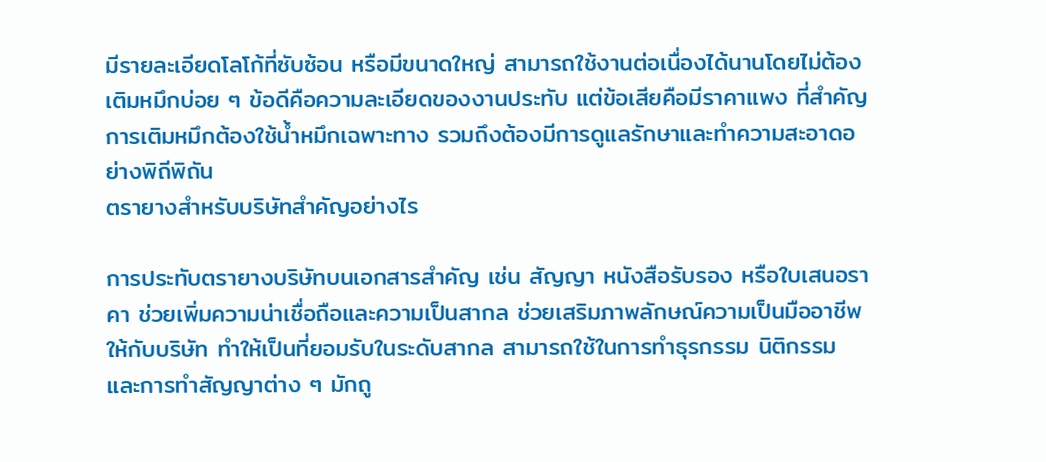มีรายละเอียดโลโก้ที่ซับซ้อน หรือมีขนาดใหญ่ สามารถใช้งานต่อเนื่องได้นานโดยไม่ต้องเติมหมึกบ่อย ๆ ข้อดีคือความละเอียดของงานประทับ แต่ข้อเสียคือมีราคาแพง ที่สำคัญการเติมหมึกต้องใช้น้ำหมึกเฉพาะทาง รวมถึงต้องมีการดูแลรักษาและทำความสะอาดอย่างพิถีพิถัน
ตรายางสำหรับบริษัทสำคัญอย่างไร

การประทับตรายางบริษัทบนเอกสารสำคัญ เช่น สัญญา หนังสือรับรอง หรือใบเสนอราคา ช่วยเพิ่มความน่าเชื่อถือและความเป็นสากล ช่วยเสริมภาพลักษณ์ความเป็นมืออาชีพให้กับบริษัท ทำให้เป็นที่ยอมรับในระดับสากล สามารถใช้ในการทำธุรกรรม นิติกรรม และการทำสัญญาต่าง ๆ มักถู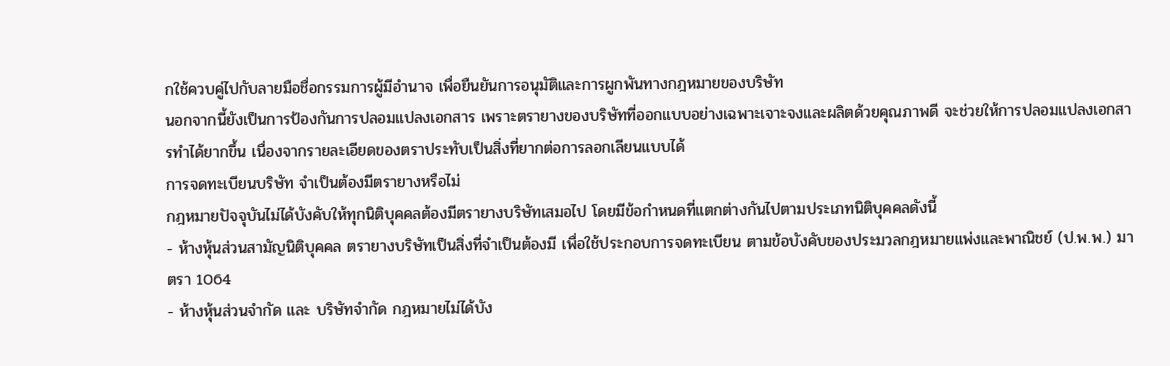กใช้ควบคู่ไปกับลายมือชื่อกรรมการผู้มีอำนาจ เพื่อยืนยันการอนุมัติและการผูกพันทางกฎหมายของบริษัท
นอกจากนี้ยังเป็นการป้องกันการปลอมแปลงเอกสาร เพราะตรายางของบริษัทที่ออกแบบอย่างเฉพาะเจาะจงและผลิตด้วยคุณภาพดี จะช่วยให้การปลอมแปลงเอกสารทำได้ยากขึ้น เนื่องจากรายละเอียดของตราประทับเป็นสิ่งที่ยากต่อการลอกเลียนแบบได้
การจดทะเบียนบริษัท จำเป็นต้องมีตรายางหรือไม่
กฎหมายปัจจุบันไม่ได้บังคับให้ทุกนิติบุคคลต้องมีตรายางบริษัทเสมอไป โดยมีข้อกำหนดที่แตกต่างกันไปตามประเภทนิติบุคคลดังนี้
- ห้างหุ้นส่วนสามัญนิติบุคคล ตรายางบริษัทเป็นสิ่งที่จำเป็นต้องมี เพื่อใช้ประกอบการจดทะเบียน ตามข้อบังคับของประมวลกฎหมายแพ่งและพาณิชย์ (ป.พ.พ.) มาตรา 1064
- ห้างหุ้นส่วนจำกัด และ บริษัทจำกัด กฎหมายไม่ได้บัง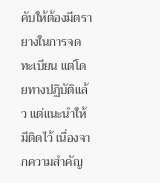คับให้ต้องมีตรายางในการจดทะเบียน แต่โดยทางปฏิบัติแล้ว แต่แนะนำให้มีติดไว้ เนื่องจากความสำคัญ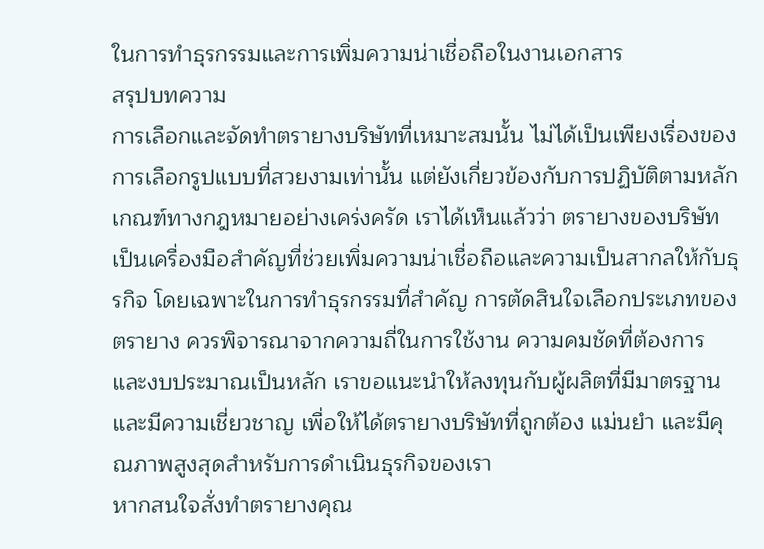ในการทำธุรกรรมและการเพิ่มความน่าเชื่อถือในงานเอกสาร
สรุปบทความ
การเลือกและจัดทำตรายางบริษัทที่เหมาะสมนั้น ไม่ได้เป็นเพียงเรื่องของการเลือกรูปแบบที่สวยงามเท่านั้น แต่ยังเกี่ยวข้องกับการปฏิบัติตามหลักเกณฑ์ทางกฎหมายอย่างเคร่งครัด เราได้เห็นแล้วว่า ตรายางของบริษัทเป็นเครื่องมือสำคัญที่ช่วยเพิ่มความน่าเชื่อถือและความเป็นสากลให้กับธุรกิจ โดยเฉพาะในการทำธุรกรรมที่สำคัญ การตัดสินใจเลือกประเภทของตรายาง ควรพิจารณาจากความถี่ในการใช้งาน ความคมชัดที่ต้องการ และงบประมาณเป็นหลัก เราขอแนะนำให้ลงทุนกับผู้ผลิตที่มีมาตรฐานและมีความเชี่ยวชาญ เพื่อให้ได้ตรายางบริษัทที่ถูกต้อง แม่นยำ และมีคุณภาพสูงสุดสำหรับการดำเนินธุรกิจของเรา
หากสนใจสั่งทำตรายางคุณ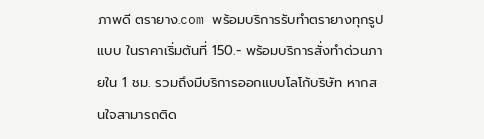ภาพดี ตรายาง.com พร้อมบริการรับทำตรายางทุกรูปแบบ ในราคาเริ่มต้นที่ 150.- พร้อมบริการสั่งทำด่วนภายใน 1 ชม. รวมถึงมีบริการออกแบบโลโก้บริษัท หากสนใจสามารถติด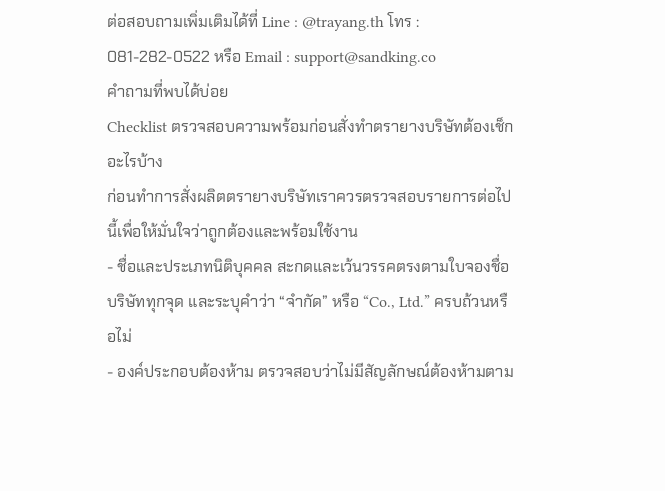ต่อสอบถามเพิ่มเติมได้ที่ Line : @trayang.th โทร : 081-282-0522 หรือ Email : support@sandking.co
คำถามที่พบได้บ่อย
Checklist ตรวจสอบความพร้อมก่อนสั่งทำตรายางบริษัทต้องเช็กอะไรบ้าง
ก่อนทำการสั่งผลิตตรายางบริษัทเราควรตรวจสอบรายการต่อไปนี้เพื่อให้มั่นใจว่าถูกต้องและพร้อมใช้งาน
- ชื่อและประเภทนิติบุคคล สะกดและเว้นวรรคตรงตามใบจองชื่อบริษัททุกจุด และระบุคำว่า “จำกัด” หรือ “Co., Ltd.” ครบถ้วนหรือไม่
- องค์ประกอบต้องห้าม ตรวจสอบว่าไม่มีสัญลักษณ์ต้องห้ามตาม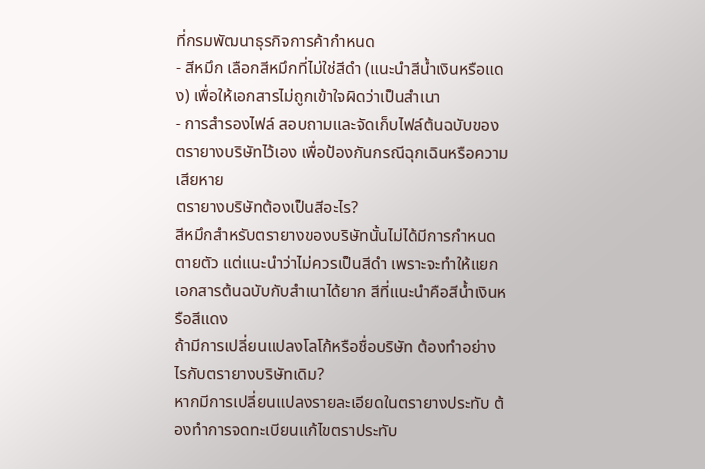ที่กรมพัฒนาธุรกิจการค้ากำหนด
- สีหมึก เลือกสีหมึกที่ไม่ใช่สีดำ (แนะนำสีน้ำเงินหรือแดง) เพื่อให้เอกสารไม่ถูกเข้าใจผิดว่าเป็นสำเนา
- การสำรองไฟล์ สอบถามและจัดเก็บไฟล์ต้นฉบับของตรายางบริษัทไว้เอง เพื่อป้องกันกรณีฉุกเฉินหรือความเสียหาย
ตรายางบริษัทต้องเป็นสีอะไร?
สีหมึกสำหรับตรายางของบริษัทนั้นไม่ได้มีการกำหนดตายตัว แต่แนะนำว่าไม่ควรเป็นสีดำ เพราะจะทำให้แยกเอกสารต้นฉบับกับสำเนาได้ยาก สีที่แนะนำคือสีน้ำเงินหรือสีแดง
ถ้ามีการเปลี่ยนแปลงโลโก้หรือชื่อบริษัท ต้องทำอย่างไรกับตรายางบริษัทเดิม?
หากมีการเปลี่ยนแปลงรายละเอียดในตรายางประทับ ต้องทำการจดทะเบียนแก้ไขตราประทับ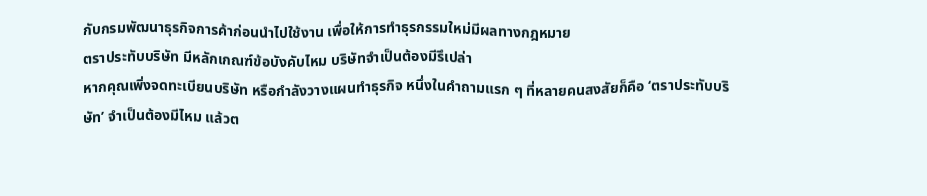กับกรมพัฒนาธุรกิจการค้าก่อนนำไปใช้งาน เพื่อให้การทำธุรกรรมใหม่มีผลทางกฎหมาย
ตราประทับบริษัท มีหลักเกณฑ์ข้อบังคับไหม บริษัทจำเป็นต้องมีรึเปล่า
หากคุณเพิ่งจดทะเบียนบริษัท หรือกำลังวางแผนทำธุรกิจ หนึ่งในคำถามแรก ๆ ที่หลายคนสงสัยก็คือ ‘ตราประทับบริษัท’ จำเป็นต้องมีไหม แล้วต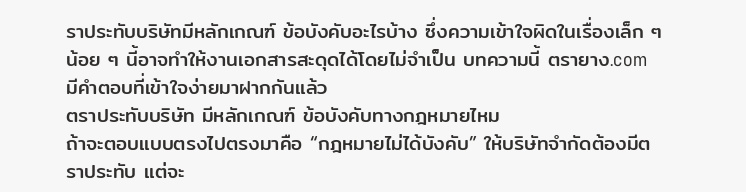ราประทับบริษัทมีหลักเกณฑ์ ข้อบังคับอะไรบ้าง ซึ่งความเข้าใจผิดในเรื่องเล็ก ๆ น้อย ๆ นี้อาจทำให้งานเอกสารสะดุดได้โดยไม่จำเป็น บทความนี้ ตรายาง.com มีคำตอบที่เข้าใจง่ายมาฝากกันแล้ว
ตราประทับบริษัท มีหลักเกณฑ์ ข้อบังคับทางกฎหมายไหม
ถ้าจะตอบแบบตรงไปตรงมาคือ “กฎหมายไม่ได้บังคับ” ให้บริษัทจำกัดต้องมีตราประทับ แต่จะ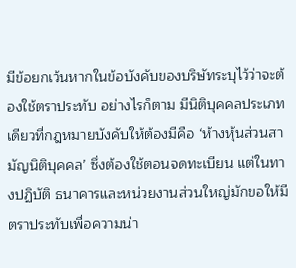มีข้อยกเว้นหากในข้อบังคับของบริษัทระบุไว้ว่าจะต้องใช้ตราประทับ อย่างไรก็ตาม มีนิติบุคคลประเภทเดียวที่กฎหมายบังคับให้ต้องมีคือ ‘ห้างหุ้นส่วนสามัญนิติบุคคล’ ซึ่งต้องใช้ตอนจดทะเบียน แต่ในทางปฏิบัติ ธนาคารและหน่วยงานส่วนใหญ่มักขอให้มีตราประทับเพื่อความน่า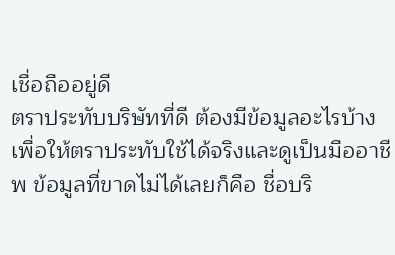เชื่อถืออยู่ดี
ตราประทับบริษัทที่ดี ต้องมีข้อมูลอะไรบ้าง
เพื่อให้ตราประทับใช้ได้จริงและดูเป็นมืออาชีพ ข้อมูลที่ขาดไม่ได้เลยก็คือ ชื่อบริ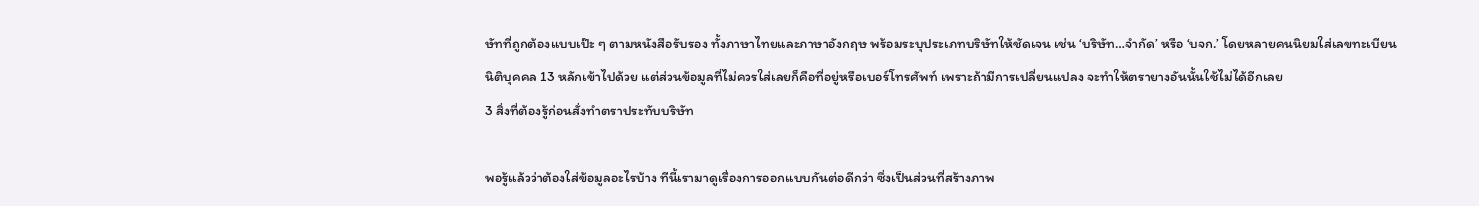ษัทที่ถูกต้องแบบเป๊ะ ๆ ตามหนังสือรับรอง ทั้งภาษาไทยและภาษาอังกฤษ พร้อมระบุประเภทบริษัทให้ชัดเจน เช่น ‘บริษัท…จำกัด’ หรือ ‘บจก.’ โดยหลายคนนิยมใส่เลขทะเบียนนิติบุคคล 13 หลักเข้าไปด้วย แต่ส่วนข้อมูลที่ไม่ควรใส่เลยก็คือที่อยู่หรือเบอร์โทรศัพท์ เพราะถ้ามีการเปลี่ยนแปลง จะทำให้ตรายางอันนั้นใช้ไม่ได้อีกเลย
3 สิ่งที่ต้องรู้ก่อนสั่งทำตราประทับบริษัท

พอรู้แล้วว่าต้องใส่ข้อมูลอะไรบ้าง ทีนี้เรามาดูเรื่องการออกแบบกันต่อดีกว่า ซึ่งเป็นส่วนที่สร้างภาพ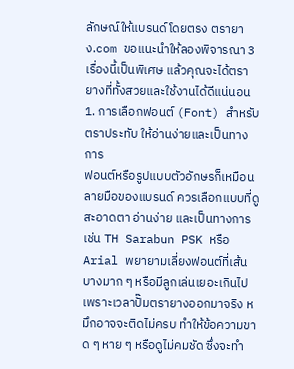ลักษณ์ให้แบรนด์โดยตรง ตรายาง.com ขอแนะนำให้ลองพิจารณา 3 เรื่องนี้เป็นพิเศษ แล้วคุณจะได้ตรายางที่ทั้งสวยและใช้งานได้ดีแน่นอน
1. การเลือกฟอนต์ (Font) สำหรับตราประทับ ให้อ่านง่ายและเป็นทางการ
ฟอนต์หรือรูปแบบตัวอักษรก็เหมือนลายมือของแบรนด์ ควรเลือกแบบที่ดูสะอาดตา อ่านง่าย และเป็นทางการ เช่น TH Sarabun PSK หรือ Arial พยายามเลี่ยงฟอนต์ที่เส้นบางมาก ๆ หรือมีลูกเล่นเยอะเกินไป เพราะเวลาปั๊มตรายางออกมาจริง หมึกอาจจะติดไม่ครบ ทำให้ข้อความขาด ๆ หาย ๆ หรือดูไม่คมชัด ซึ่งจะทำ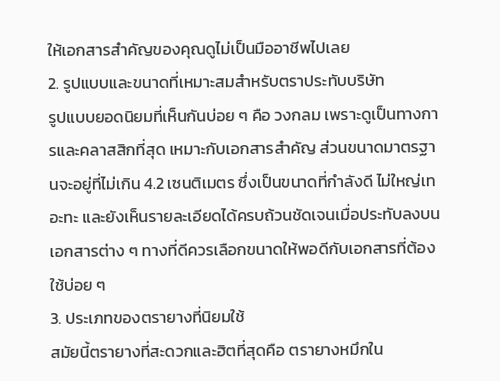ให้เอกสารสำคัญของคุณดูไม่เป็นมืออาชีพไปเลย
2. รูปแบบและขนาดที่เหมาะสมสำหรับตราประทับบริษัท
รูปแบบยอดนิยมที่เห็นกันบ่อย ๆ คือ วงกลม เพราะดูเป็นทางการและคลาสสิกที่สุด เหมาะกับเอกสารสำคัญ ส่วนขนาดมาตรฐานจะอยู่ที่ไม่เกิน 4.2 เซนติเมตร ซึ่งเป็นขนาดที่กำลังดี ไม่ใหญ่เทอะทะ และยังเห็นรายละเอียดได้ครบถ้วนชัดเจนเมื่อประทับลงบนเอกสารต่าง ๆ ทางที่ดีควรเลือกขนาดให้พอดีกับเอกสารที่ต้องใช้บ่อย ๆ
3. ประเภทของตรายางที่นิยมใช้
สมัยนี้ตรายางที่สะดวกและฮิตที่สุดคือ ตรายางหมึกใน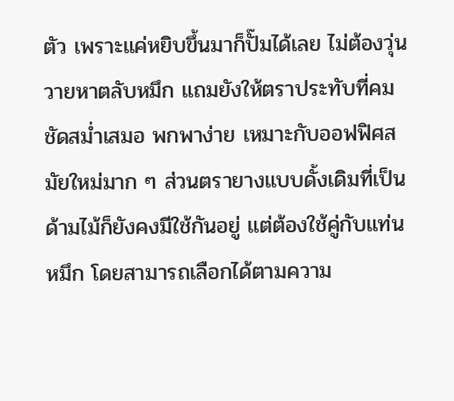ตัว เพราะแค่หยิบขึ้นมาก็ปั๊มได้เลย ไม่ต้องวุ่นวายหาตลับหมึก แถมยังให้ตราประทับที่คมชัดสม่ำเสมอ พกพาง่าย เหมาะกับออฟฟิศสมัยใหม่มาก ๆ ส่วนตรายางแบบดั้งเดิมที่เป็นด้ามไม้ก็ยังคงมีใช้กันอยู่ แต่ต้องใช้คู่กับแท่นหมึก โดยสามารถเลือกได้ตามความ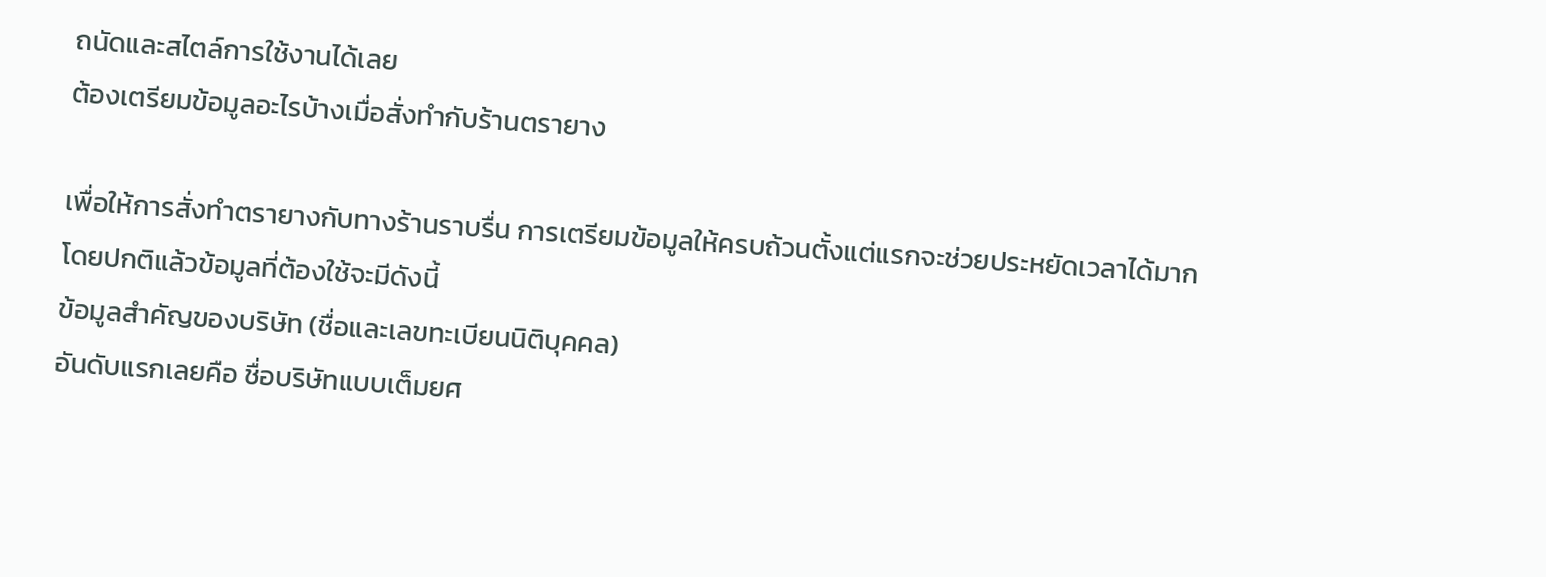ถนัดและสไตล์การใช้งานได้เลย
ต้องเตรียมข้อมูลอะไรบ้างเมื่อสั่งทำกับร้านตรายาง

เพื่อให้การสั่งทำตรายางกับทางร้านราบรื่น การเตรียมข้อมูลให้ครบถ้วนตั้งแต่แรกจะช่วยประหยัดเวลาได้มาก โดยปกติแล้วข้อมูลที่ต้องใช้จะมีดังนี้
ข้อมูลสำคัญของบริษัท (ชื่อและเลขทะเบียนนิติบุคคล)
อันดับแรกเลยคือ ชื่อบริษัทแบบเต็มยศ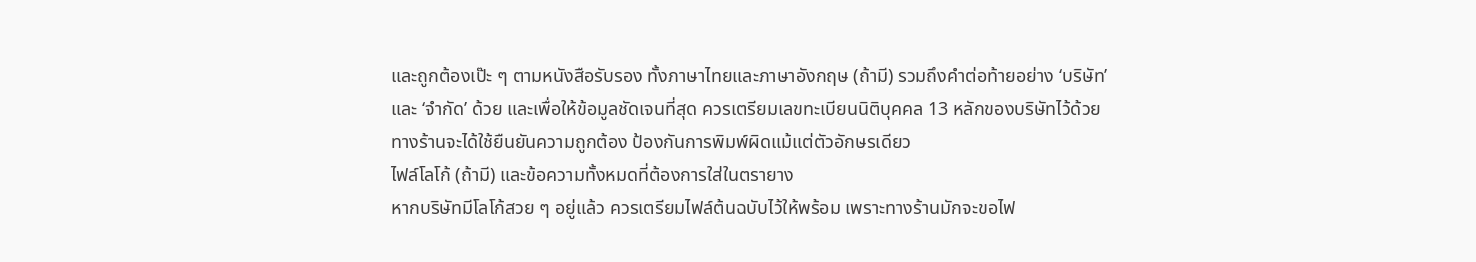และถูกต้องเป๊ะ ๆ ตามหนังสือรับรอง ทั้งภาษาไทยและภาษาอังกฤษ (ถ้ามี) รวมถึงคำต่อท้ายอย่าง ‘บริษัท’ และ ‘จำกัด’ ด้วย และเพื่อให้ข้อมูลชัดเจนที่สุด ควรเตรียมเลขทะเบียนนิติบุคคล 13 หลักของบริษัทไว้ด้วย ทางร้านจะได้ใช้ยืนยันความถูกต้อง ป้องกันการพิมพ์ผิดแม้แต่ตัวอักษรเดียว
ไฟล์โลโก้ (ถ้ามี) และข้อความทั้งหมดที่ต้องการใส่ในตรายาง
หากบริษัทมีโลโก้สวย ๆ อยู่แล้ว ควรเตรียมไฟล์ต้นฉบับไว้ให้พร้อม เพราะทางร้านมักจะขอไฟ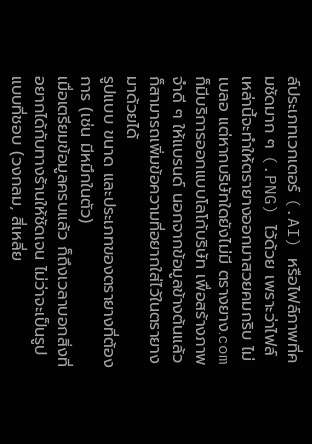ล์ประเภทเวกเตอร์ (.AI) หรือไฟล์ภาพที่คมชัดมาก ๆ (.PNG) ไว้ด้วย เพราะว่าไฟล์เหล่านี้จะทำให้ตรายางออกมาสวยคมกริบ ไม่เบลอ แต่หากบริษัทใดยังไม่มี ตรางยาง.com ก็มีบริการออกแบบโลโก้บริษัท เพื่อสร้างภาพจำดี ๆ ให้แบรนด์ นอกจากข้อมูลข้างต้นแล้ว ก็สามารถเพิ่มข้อความที่อยากใส่ไว้ในตรายางมาด้วยได้
รูปแบบ ขนาด และประเภทของตรายางที่ต้องการ (เช่น มีหมึกในตัว)
เมื่อเตรียมข้อมูลครบแล้ว ก็ถึงเวลาบอกสิ่งที่อยากได้กับทางร้านให้ชัดเจน ไม่ว่าจะเป็นรูปแบบที่ชอบ (วงกลม, สี่เหลี่ย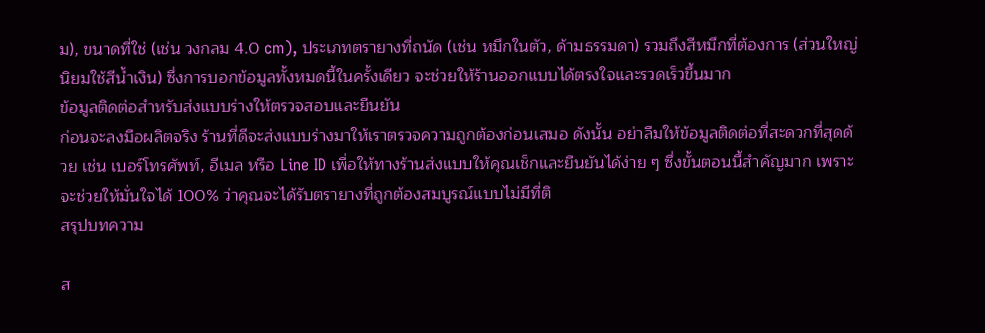ม), ขนาดที่ใช่ (เช่น วงกลม 4.0 cm), ประเภทตรายางที่ถนัด (เช่น หมึกในตัว, ด้ามธรรมดา) รวมถึงสีหมึกที่ต้องการ (ส่วนใหญ่นิยมใช้สีน้ำเงิน) ซึ่งการบอกข้อมูลทั้งหมดนี้ในครั้งเดียว จะช่วยให้ร้านออกแบบได้ตรงใจและรวดเร็วขึ้นมาก
ข้อมูลติดต่อสำหรับส่งแบบร่างให้ตรวจสอบและยืนยัน
ก่อนจะลงมือผลิตจริง ร้านที่ดีจะส่งแบบร่างมาให้เราตรวจความถูกต้องก่อนเสมอ ดังนั้น อย่าลืมให้ข้อมูลติดต่อที่สะดวกที่สุดด้วย เช่น เบอร์โทรศัพท์, อีเมล หรือ Line ID เพื่อให้ทางร้านส่งแบบให้คุณเช็กและยืนยันได้ง่าย ๆ ซึ่งขั้นตอนนี้สำคัญมาก เพราะจะช่วยให้มั่นใจได้ 100% ว่าคุณจะได้รับตรายางที่ถูกต้องสมบูรณ์แบบไม่มีที่ติ
สรุปบทความ

ส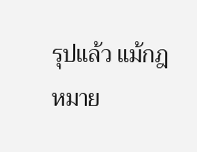รุปแล้ว แม้กฎหมาย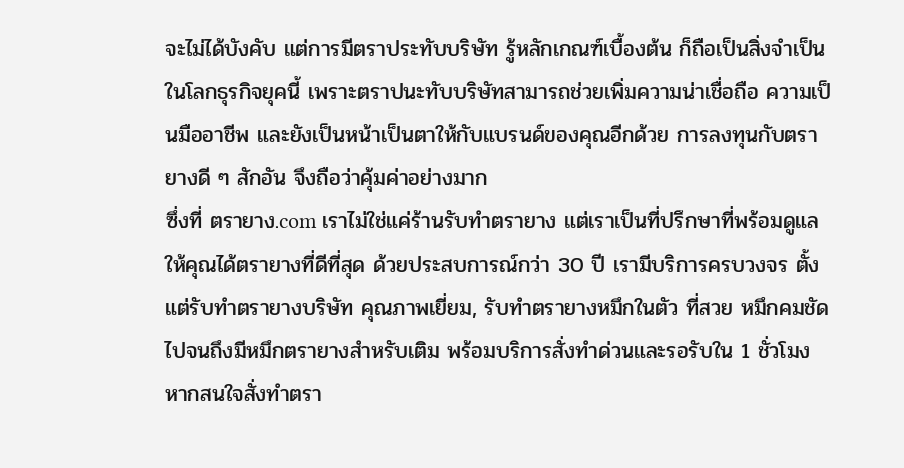จะไม่ได้บังคับ แต่การมีตราประทับบริษัท รู้หลักเกณฑ์เบื้องต้น ก็ถือเป็นสิ่งจำเป็นในโลกธุรกิจยุคนี้ เพราะตราปนะทับบริษัทสามารถช่วยเพิ่มความน่าเชื่อถือ ความเป็นมืออาชีพ และยังเป็นหน้าเป็นตาให้กับแบรนด์ของคุณอีกด้วย การลงทุนกับตรายางดี ๆ สักอัน จึงถือว่าคุ้มค่าอย่างมาก
ซึ่งที่ ตรายาง.com เราไม่ใช่แค่ร้านรับทำตรายาง แต่เราเป็นที่ปรึกษาที่พร้อมดูแลให้คุณได้ตรายางที่ดีที่สุด ด้วยประสบการณ์กว่า 30 ปี เรามีบริการครบวงจร ตั้งแต่รับทำตรายางบริษัท คุณภาพเยี่ยม, รับทำตรายางหมึกในตัว ที่สวย หมึกคมชัด ไปจนถึงมีหมึกตรายางสำหรับเติม พร้อมบริการสั่งทำด่วนและรอรับใน 1 ชั่วโมง
หากสนใจสั่งทำตรา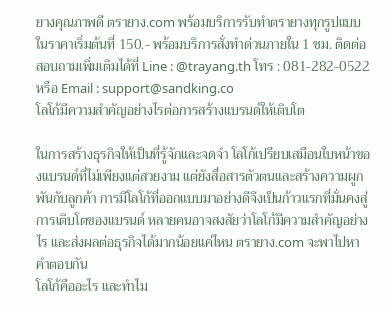ยางคุณภาพดี ตรายาง.com พร้อมบริการรับทำตรายางทุกรูปแบบ ในราคาเริ่มต้นที่ 150.- พร้อมบริการสั่งทำด่วนภายใน 1 ชม. ติดต่อสอบถามเพิ่มเติมได้ที่ Line : @trayang.th โทร : 081-282-0522 หรือ Email : support@sandking.co
โลโก้มีความสำคัญอย่างไรต่อการสร้างแบรนด์ให้เติบโต

ในการสร้างธุรกิจให้เป็นที่รู้จักและจดจำ โลโก้เปรียบเสมือนใบหน้าของแบรนด์ที่ไม่เพียงแต่สวยงาม แต่ยังสื่อสารตัวตนและสร้างความผูกพันกับลูกค้า การมีโลโก้ที่ออกแบบมาอย่างดีจึงเป็นก้าวแรกที่มั่นคงสู่การเติบโตของแบรนด์ หลายคนอาจสงสัยว่าโลโก้มีความสำคัญอย่างไร และส่งผลต่อธุรกิจได้มากน้อยแค่ไหน ตรายาง.com จะพาไปหาคำตอบกัน
โลโก้คืออะไร และทำไม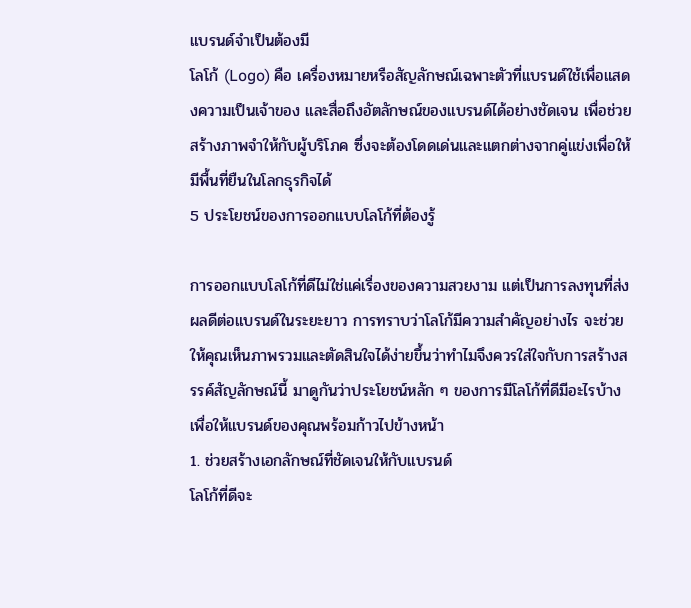แบรนด์จำเป็นต้องมี
โลโก้ (Logo) คือ เครื่องหมายหรือสัญลักษณ์เฉพาะตัวที่แบรนด์ใช้เพื่อแสดงความเป็นเจ้าของ และสื่อถึงอัตลักษณ์ของแบรนด์ได้อย่างชัดเจน เพื่อช่วยสร้างภาพจำให้กับผู้บริโภค ซึ่งจะต้องโดดเด่นและแตกต่างจากคู่แข่งเพื่อให้มีพื้นที่ยืนในโลกธุรกิจได้
5 ประโยชน์ของการออกแบบโลโก้ที่ต้องรู้

การออกแบบโลโก้ที่ดีไม่ใช่แค่เรื่องของความสวยงาม แต่เป็นการลงทุนที่ส่งผลดีต่อแบรนด์ในระยะยาว การทราบว่าโลโก้มีความสำคัญอย่างไร จะช่วยให้คุณเห็นภาพรวมและตัดสินใจได้ง่ายขึ้นว่าทำไมจึงควรใส่ใจกับการสร้างสรรค์สัญลักษณ์นี้ มาดูกันว่าประโยชน์หลัก ๆ ของการมีโลโก้ที่ดีมีอะไรบ้าง เพื่อให้แบรนด์ของคุณพร้อมก้าวไปข้างหน้า
1. ช่วยสร้างเอกลักษณ์ที่ชัดเจนให้กับแบรนด์
โลโก้ที่ดีจะ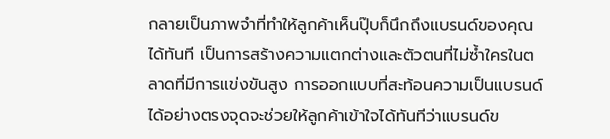กลายเป็นภาพจำที่ทำให้ลูกค้าเห็นปุ๊บก็นึกถึงแบรนด์ของคุณได้ทันที เป็นการสร้างความแตกต่างและตัวตนที่ไม่ซ้ำใครในตลาดที่มีการแข่งขันสูง การออกแบบที่สะท้อนความเป็นแบรนด์ได้อย่างตรงจุดจะช่วยให้ลูกค้าเข้าใจได้ทันทีว่าแบรนด์ข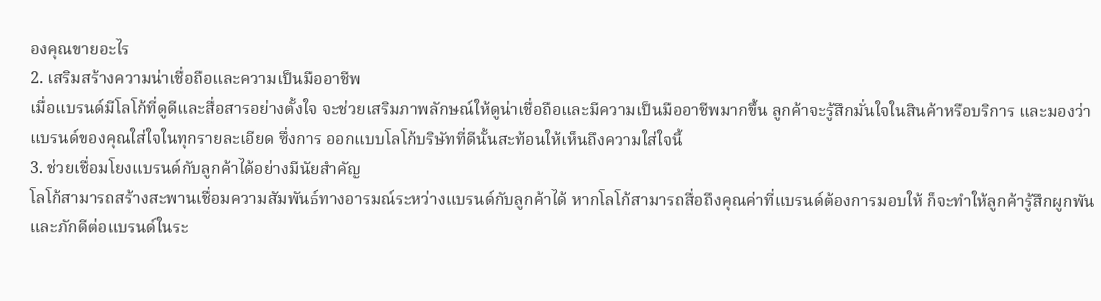องคุณขายอะไร
2. เสริมสร้างความน่าเชื่อถือและความเป็นมืออาชีพ
เมื่อแบรนด์มีโลโก้ที่ดูดีและสื่อสารอย่างตั้งใจ จะช่วยเสริมภาพลักษณ์ให้ดูน่าเชื่อถือและมีความเป็นมืออาชีพมากขึ้น ลูกค้าจะรู้สึกมั่นใจในสินค้าหรือบริการ และมองว่าแบรนด์ของคุณใส่ใจในทุกรายละเอียด ซึ่งการ ออกแบบโลโก้บริษัทที่ดีนั้นสะท้อนให้เห็นถึงความใส่ใจนี้
3. ช่วยเชื่อมโยงแบรนด์กับลูกค้าได้อย่างมีนัยสำคัญ
โลโก้สามารถสร้างสะพานเชื่อมความสัมพันธ์ทางอารมณ์ระหว่างแบรนด์กับลูกค้าได้ หากโลโก้สามารถสื่อถึงคุณค่าที่แบรนด์ต้องการมอบให้ ก็จะทำให้ลูกค้ารู้สึกผูกพันและภักดีต่อแบรนด์ในระ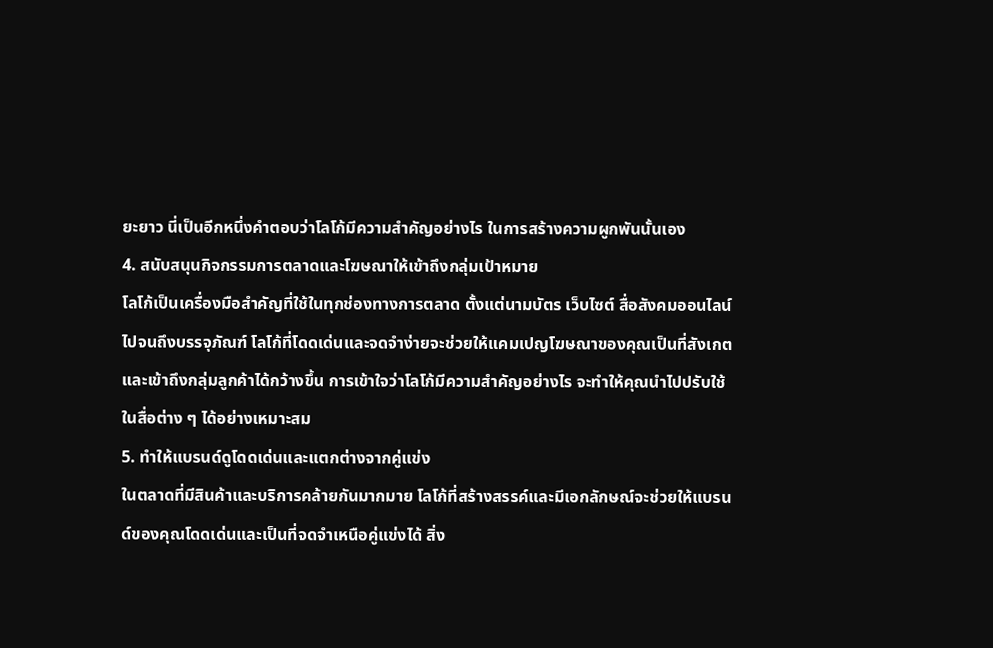ยะยาว นี่เป็นอีกหนึ่งคำตอบว่าโลโก้มีความสำคัญอย่างไร ในการสร้างความผูกพันนั้นเอง
4. สนับสนุนกิจกรรมการตลาดและโฆษณาให้เข้าถึงกลุ่มเป้าหมาย
โลโก้เป็นเครื่องมือสำคัญที่ใช้ในทุกช่องทางการตลาด ตั้งแต่นามบัตร เว็บไซต์ สื่อสังคมออนไลน์ ไปจนถึงบรรจุภัณฑ์ โลโก้ที่โดดเด่นและจดจำง่ายจะช่วยให้แคมเปญโฆษณาของคุณเป็นที่สังเกตและเข้าถึงกลุ่มลูกค้าได้กว้างขึ้น การเข้าใจว่าโลโก้มีความสำคัญอย่างไร จะทำให้คุณนำไปปรับใช้ในสื่อต่าง ๆ ได้อย่างเหมาะสม
5. ทำให้แบรนด์ดูโดดเด่นและแตกต่างจากคู่แข่ง
ในตลาดที่มีสินค้าและบริการคล้ายกันมากมาย โลโก้ที่สร้างสรรค์และมีเอกลักษณ์จะช่วยให้แบรนด์ของคุณโดดเด่นและเป็นที่จดจำเหนือคู่แข่งได้ สิ่ง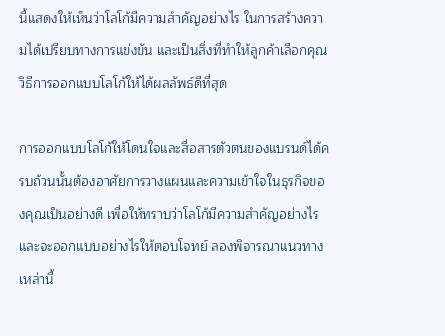นี้แสดงให้เห็นว่าโลโก้มีความสำคัญอย่างไร ในการสร้างความได้เปรียบทางการแข่งขัน และเป็นสิ่งที่ทำให้ลูกค้าเลือกคุณ
วิธีการออกแบบโลโก้ให้ได้ผลลัพธ์ดีที่สุด

การออกแบบโลโก้ให้โดนใจและสื่อสารตัวตนของแบรนด์ได้ครบถ้วนนั้นต้องอาศัยการวางแผนและความเข้าใจในธุรกิจของคุณเป็นอย่างดี เพื่อให้ทราบว่าโลโก้มีความสำคัญอย่างไร และจะออกแบบอย่างไรให้ตอบโจทย์ ลองพิจารณาแนวทางเหล่านี้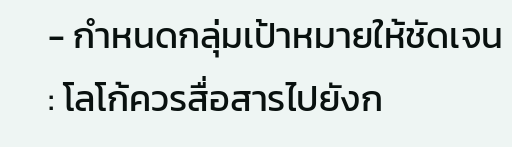- กำหนดกลุ่มเป้าหมายให้ชัดเจน : โลโก้ควรสื่อสารไปยังก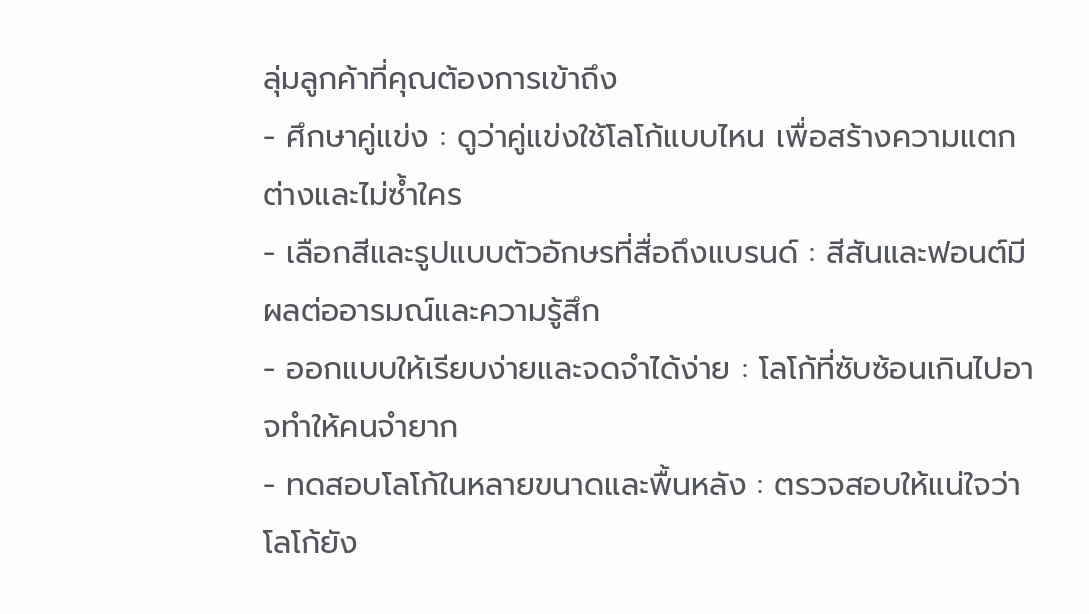ลุ่มลูกค้าที่คุณต้องการเข้าถึง
- ศึกษาคู่แข่ง : ดูว่าคู่แข่งใช้โลโก้แบบไหน เพื่อสร้างความแตกต่างและไม่ซ้ำใคร
- เลือกสีและรูปแบบตัวอักษรที่สื่อถึงแบรนด์ : สีสันและฟอนต์มีผลต่ออารมณ์และความรู้สึก
- ออกแบบให้เรียบง่ายและจดจำได้ง่าย : โลโก้ที่ซับซ้อนเกินไปอาจทำให้คนจำยาก
- ทดสอบโลโก้ในหลายขนาดและพื้นหลัง : ตรวจสอบให้แน่ใจว่าโลโก้ยัง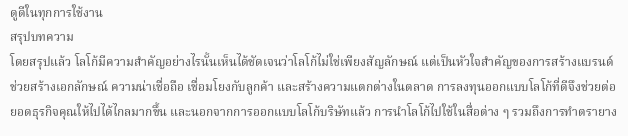ดูดีในทุกการใช้งาน
สรุปบทความ
โดยสรุปแล้ว โลโก้มีความสำคัญอย่างไรนั้นเห็นได้ชัดเจนว่าโลโก้ไม่ใช่เพียงสัญลักษณ์ แต่เป็นหัวใจสำคัญของการสร้างแบรนด์ ช่วยสร้างเอกลักษณ์ ความน่าเชื่อถือ เชื่อมโยงกับลูกค้า และสร้างความแตกต่างในตลาด การลงทุนออกแบบโลโก้ที่ดีจึงช่วยต่อยอดธุรกิจคุณให้ไปได้ไกลมากขึ้น และนอกจากการออกแบบโลโก้บริษัทแล้ว การนำโลโก้ไปใช้ในสื่อต่าง ๆ รวมถึงการทำตรายาง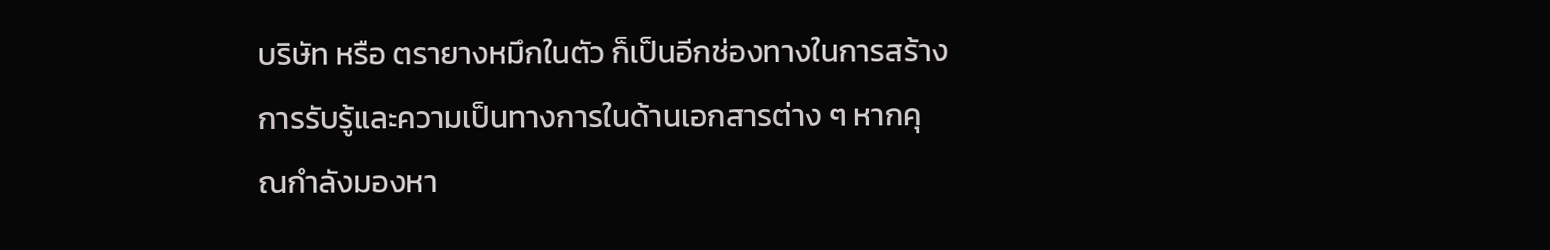บริษัท หรือ ตรายางหมึกในตัว ก็เป็นอีกช่องทางในการสร้างการรับรู้และความเป็นทางการในด้านเอกสารต่าง ๆ หากคุณกำลังมองหา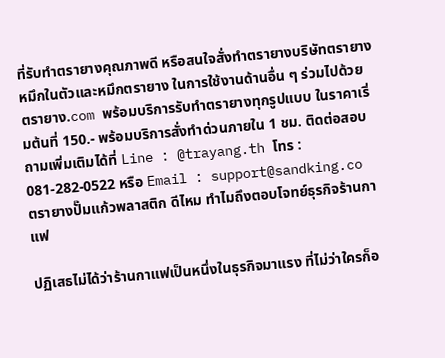ที่รับทำตรายางคุณภาพดี หรือสนใจสั่งทำตรายางบริษัทตรายางหมึกในตัวและหมึกตรายาง ในการใช้งานด้านอื่น ๆ ร่วมไปด้วย ตรายาง.com พร้อมบริการรับทำตรายางทุกรูปแบบ ในราคาเริ่มต้นที่ 150.- พร้อมบริการสั่งทำด่วนภายใน 1 ชม. ติดต่อสอบถามเพิ่มเติมได้ที่ Line : @trayang.th โทร : 081-282-0522 หรือ Email : support@sandking.co
ตรายางปั๊มแก้วพลาสติก ดีไหม ทำไมถึงตอบโจทย์ธุรกิจร้านกาแฟ

ปฏิเสธไม่ได้ว่าร้านกาแฟเป็นหนึ่งในธุรกิจมาแรง ที่ไม่ว่าใครก็อ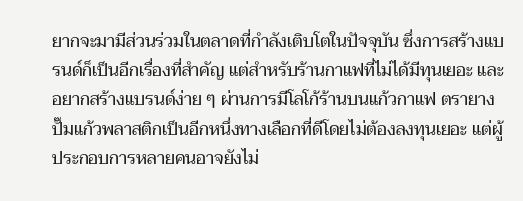ยากจะมามีส่วนร่วมในตลาดที่กำลังเติบโตในปัจจุบัน ซึ่งการสร้างแบรนด์ก็เป็นอีกเรื่องที่สำคัญ แต่สำหรับร้านกาแฟที่ไม่ได้มีทุนเยอะ และอยากสร้างแบรนด์ง่าย ๆ ผ่านการมีโลโก้ร้านบนแก้วกาแฟ ตรายางปั๊มแก้วพลาสติกเป็นอีกหนึ่งทางเลือกที่ดีโดยไม่ต้องลงทุนเยอะ แต่ผู้ประกอบการหลายคนอาจยังไม่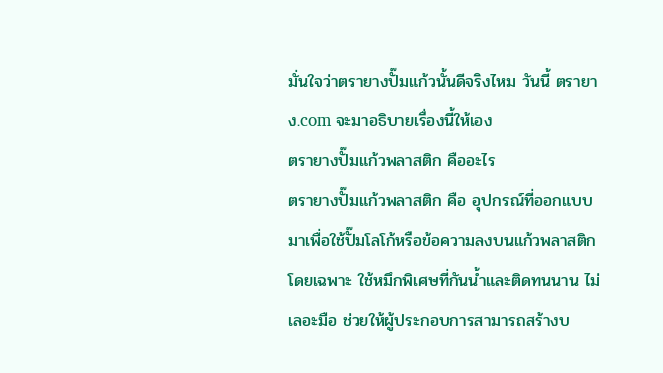มั่นใจว่าตรายางปั๊มแก้วนั้นดีจริงไหม วันนี้ ตรายาง.com จะมาอธิบายเรื่องนี้ให้เอง
ตรายางปั๊มแก้วพลาสติก คืออะไร
ตรายางปั๊มแก้วพลาสติก คือ อุปกรณ์ที่ออกแบบมาเพื่อใช้ปั๊มโลโก้หรือข้อความลงบนแก้วพลาสติกโดยเฉพาะ ใช้หมึกพิเศษที่กันน้ำและติดทนนาน ไม่เลอะมือ ช่วยให้ผู้ประกอบการสามารถสร้างบ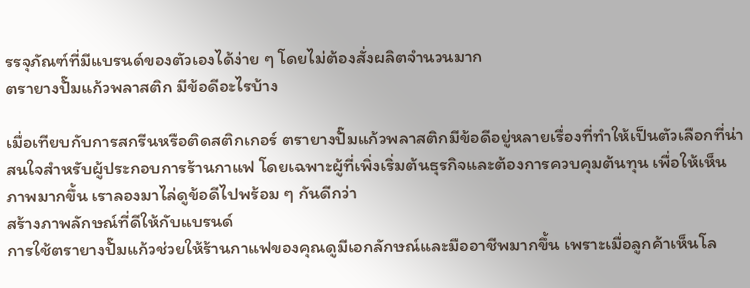รรจุภัณฑ์ที่มีแบรนด์ของตัวเองได้ง่าย ๆ โดยไม่ต้องสั่งผลิตจำนวนมาก
ตรายางปั๊มแก้วพลาสติก มีข้อดีอะไรบ้าง

เมื่อเทียบกับการสกรีนหรือติดสติกเกอร์ ตรายางปั๊มแก้วพลาสติกมีข้อดีอยู่หลายเรื่องที่ทำให้เป็นตัวเลือกที่น่าสนใจสำหรับผู้ประกอบการร้านกาแฟ โดยเฉพาะผู้ที่เพิ่งเริ่มต้นธุรกิจและต้องการควบคุมต้นทุน เพื่อให้เห็นภาพมากขึ้น เราลองมาไล่ดูข้อดีไปพร้อม ๆ กันดีกว่า
สร้างภาพลักษณ์ที่ดีให้กับแบรนด์
การใช้ตรายางปั๊มแก้วช่วยให้ร้านกาแฟของคุณดูมีเอกลักษณ์และมืออาชีพมากขึ้น เพราะเมื่อลูกค้าเห็นโล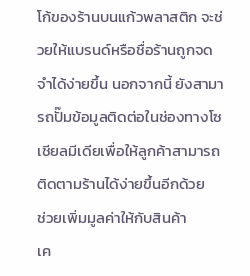โก้ของร้านบนแก้วพลาสติก จะช่วยให้แบรนด์หรือชื่อร้านถูกจดจำได้ง่ายขึ้น นอกจากนี้ ยังสามารถปั๊มข้อมูลติดต่อในช่องทางโซเชียลมีเดียเพื่อให้ลูกค้าสามารถติดตามร้านได้ง่ายขึ้นอีกด้วย
ช่วยเพิ่มมูลค่าให้กับสินค้า
เค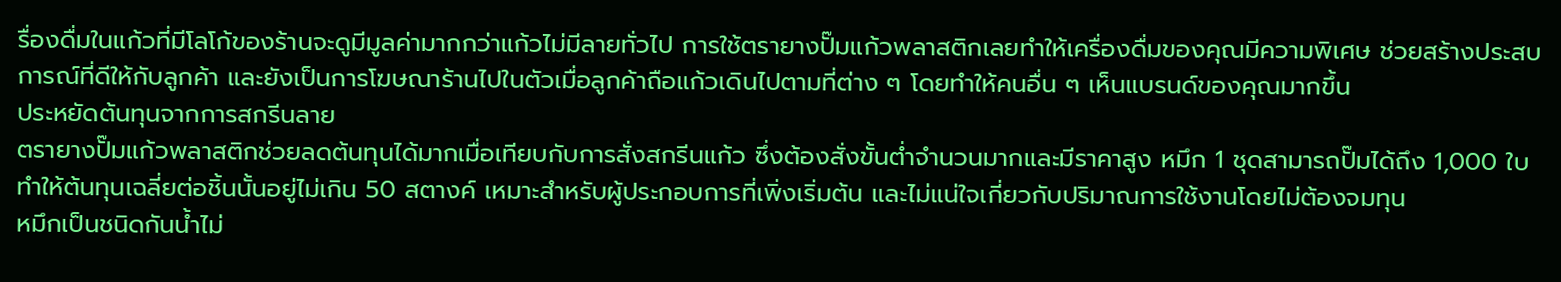รื่องดื่มในแก้วที่มีโลโก้ของร้านจะดูมีมูลค่ามากกว่าแก้วไม่มีลายทั่วไป การใช้ตรายางปั๊มแก้วพลาสติกเลยทำให้เครื่องดื่มของคุณมีความพิเศษ ช่วยสร้างประสบการณ์ที่ดีให้กับลูกค้า และยังเป็นการโฆษณาร้านไปในตัวเมื่อลูกค้าถือแก้วเดินไปตามที่ต่าง ๆ โดยทำให้คนอื่น ๆ เห็นแบรนด์ของคุณมากขึ้น
ประหยัดต้นทุนจากการสกรีนลาย
ตรายางปั๊มแก้วพลาสติกช่วยลดต้นทุนได้มากเมื่อเทียบกับการสั่งสกรีนแก้ว ซึ่งต้องสั่งขั้นต่ำจำนวนมากและมีราคาสูง หมึก 1 ชุดสามารถปั๊มได้ถึง 1,000 ใบ ทำให้ต้นทุนเฉลี่ยต่อชิ้นนั้นอยู่ไม่เกิน 50 สตางค์ เหมาะสำหรับผู้ประกอบการที่เพิ่งเริ่มต้น และไม่แน่ใจเกี่ยวกับปริมาณการใช้งานโดยไม่ต้องจมทุน
หมึกเป็นชนิดกันน้ำไม่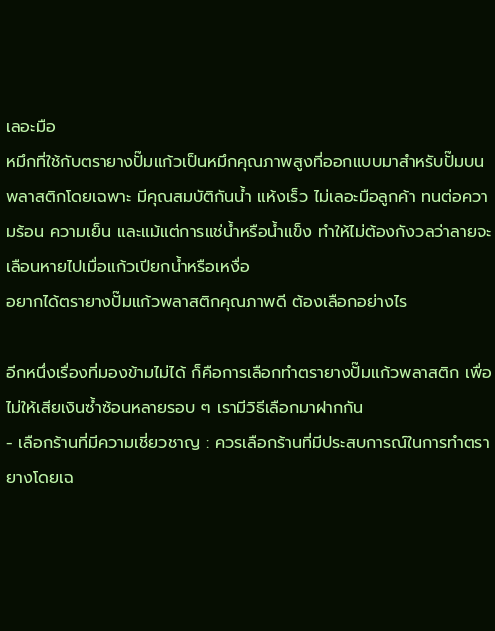เลอะมือ
หมึกที่ใช้กับตรายางปั๊มแก้วเป็นหมึกคุณภาพสูงที่ออกแบบมาสำหรับปั๊มบนพลาสติกโดยเฉพาะ มีคุณสมบัติกันน้ำ แห้งเร็ว ไม่เลอะมือลูกค้า ทนต่อความร้อน ความเย็น และแม้แต่การแช่น้ำหรือน้ำแข็ง ทำให้ไม่ต้องกังวลว่าลายจะเลือนหายไปเมื่อแก้วเปียกน้ำหรือเหงื่อ
อยากได้ตรายางปั๊มแก้วพลาสติกคุณภาพดี ต้องเลือกอย่างไร

อีกหนึ่งเรื่องที่มองข้ามไม่ได้ ก็คือการเลือกทำตรายางปั๊มแก้วพลาสติก เพื่อไม่ให้เสียเงินซ้ำซ้อนหลายรอบ ๆ เรามีวิธีเลือกมาฝากกัน
- เลือกร้านที่มีความเชี่ยวชาญ : ควรเลือกร้านที่มีประสบการณ์ในการทำตรายางโดยเฉ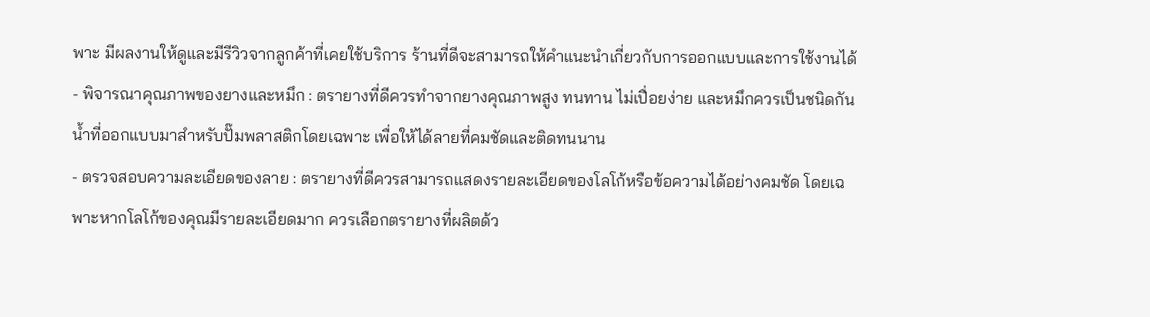พาะ มีผลงานให้ดูและมีรีวิวจากลูกค้าที่เคยใช้บริการ ร้านที่ดีจะสามารถให้คำแนะนำเกี่ยวกับการออกแบบและการใช้งานได้
- พิจารณาคุณภาพของยางและหมึก : ตรายางที่ดีควรทำจากยางคุณภาพสูง ทนทาน ไม่เปื่อยง่าย และหมึกควรเป็นชนิดกันน้ำที่ออกแบบมาสำหรับปั๊มพลาสติกโดยเฉพาะ เพื่อให้ได้ลายที่คมชัดและติดทนนาน
- ตรวจสอบความละเอียดของลาย : ตรายางที่ดีควรสามารถแสดงรายละเอียดของโลโก้หรือข้อความได้อย่างคมชัด โดยเฉพาะหากโลโก้ของคุณมีรายละเอียดมาก ควรเลือกตรายางที่ผลิตด้ว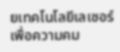ยเทคโนโลยีเลเซอร์เพื่อความคม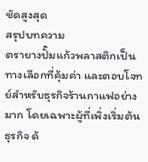ชัดสูงสุด
สรุปบทความ
ตรายางปั๊มแก้วพลาสติกเป็นทางเลือกที่คุ้มค่า และตอบโจทย์สำหรับธุรกิจร้านกาแฟอย่างมาก โดยเฉพาะผู้ที่เพิ่งเริ่มต้นธุรกิจ ด้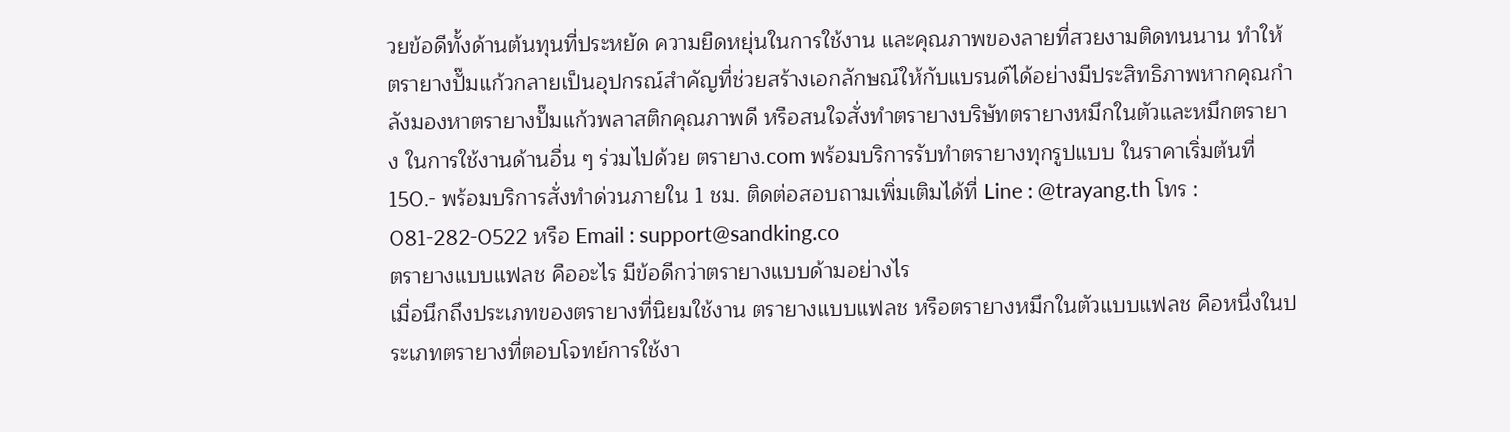วยข้อดีทั้งด้านต้นทุนที่ประหยัด ความยืดหยุ่นในการใช้งาน และคุณภาพของลายที่สวยงามติดทนนาน ทำให้ตรายางปั๊มแก้วกลายเป็นอุปกรณ์สำคัญที่ช่วยสร้างเอกลักษณ์ให้กับแบรนด์ได้อย่างมีประสิทธิภาพหากคุณกำลังมองหาตรายางปั๊มแก้วพลาสติกคุณภาพดี หรือสนใจสั่งทำตรายางบริษัทตรายางหมึกในตัวและหมึกตรายาง ในการใช้งานด้านอื่น ๆ ร่วมไปด้วย ตรายาง.com พร้อมบริการรับทำตรายางทุกรูปแบบ ในราคาเริ่มต้นที่ 150.- พร้อมบริการสั่งทำด่วนภายใน 1 ชม. ติดต่อสอบถามเพิ่มเติมได้ที่ Line : @trayang.th โทร : 081-282-0522 หรือ Email : support@sandking.co
ตรายางแบบแฟลช คืออะไร มีข้อดีกว่าตรายางแบบด้ามอย่างไร
เมื่อนึกถึงประเภทของตรายางที่นิยมใช้งาน ตรายางแบบแฟลช หรือตรายางหมึกในตัวแบบแฟลช คือหนึ่งในประเภทตรายางที่ตอบโจทย์การใช้งา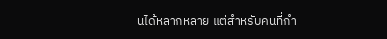นได้หลากหลาย แต่สำหรับคนที่กำ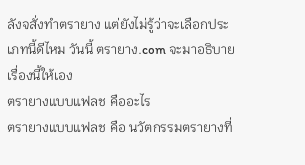ลังจสั่งทำตรายาง แต่ยังไม่รู้ว่าจะเลือกประเภทนี้ดีไหม วันนี้ ตรายาง.com จะมาอธิบายเรื่องนี้ให้เอง
ตรายางแบบแฟลช คืออะไร
ตรายางแบบแฟลช คือ นวัตกรรมตรายางที่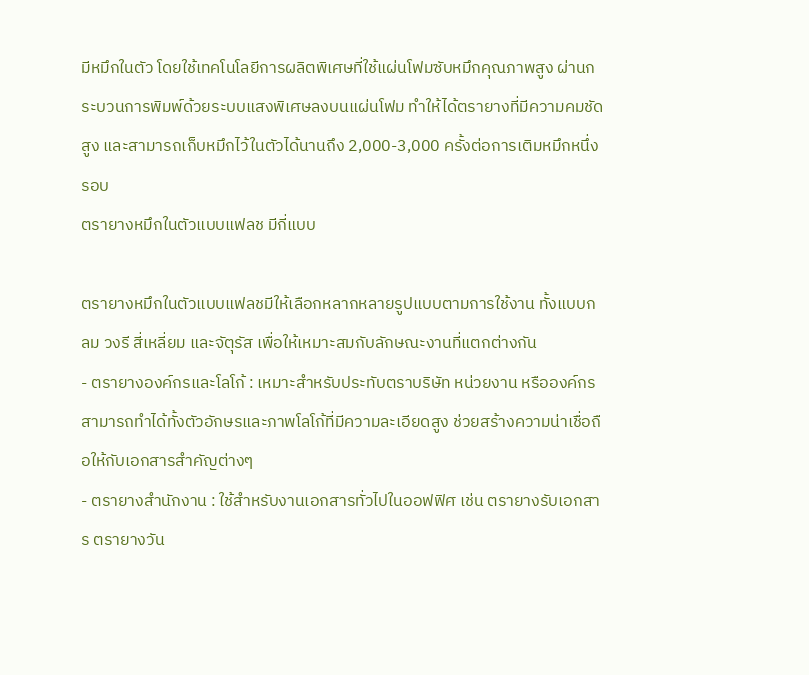มีหมึกในตัว โดยใช้เทคโนโลยีการผลิตพิเศษที่ใช้แผ่นโฟมซับหมึกคุณภาพสูง ผ่านกระบวนการพิมพ์ด้วยระบบแสงพิเศษลงบนแผ่นโฟม ทำให้ได้ตรายางที่มีความคมชัดสูง และสามารถเก็บหมึกไว้ในตัวได้นานถึง 2,000-3,000 ครั้งต่อการเติมหมึกหนึ่งรอบ
ตรายางหมึกในตัวแบบแฟลช มีกี่แบบ

ตรายางหมึกในตัวแบบแฟลชมีให้เลือกหลากหลายรูปแบบตามการใช้งาน ทั้งแบบกลม วงรี สี่เหลี่ยม และจัตุรัส เพื่อให้เหมาะสมกับลักษณะงานที่แตกต่างกัน
- ตรายางองค์กรและโลโก้ : เหมาะสำหรับประทับตราบริษัท หน่วยงาน หรือองค์กร สามารถทำได้ทั้งตัวอักษรและภาพโลโก้ที่มีความละเอียดสูง ช่วยสร้างความน่าเชื่อถือให้กับเอกสารสำคัญต่างๆ
- ตรายางสำนักงาน : ใช้สำหรับงานเอกสารทั่วไปในออฟฟิศ เช่น ตรายางรับเอกสาร ตรายางวัน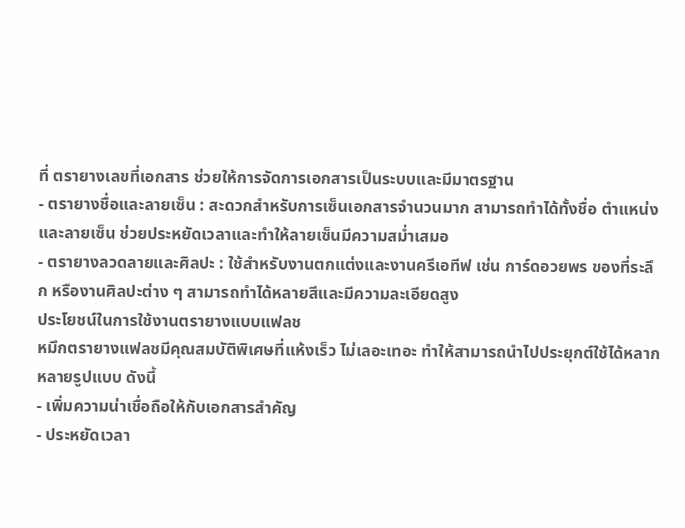ที่ ตรายางเลขที่เอกสาร ช่วยให้การจัดการเอกสารเป็นระบบและมีมาตรฐาน
- ตรายางชื่อและลายเซ็น : สะดวกสำหรับการเซ็นเอกสารจำนวนมาก สามารถทำได้ทั้งชื่อ ตำแหน่ง และลายเซ็น ช่วยประหยัดเวลาและทำให้ลายเซ็นมีความสม่ำเสมอ
- ตรายางลวดลายและศิลปะ : ใช้สำหรับงานตกแต่งและงานครีเอทีฟ เช่น การ์ดอวยพร ของที่ระลึก หรืองานศิลปะต่าง ๆ สามารถทำได้หลายสีและมีความละเอียดสูง
ประโยชน์ในการใช้งานตรายางแบบแฟลช
หมึกตรายางแฟลชมีคุณสมบัติพิเศษที่แห้งเร็ว ไม่เลอะเทอะ ทำให้สามารถนำไปประยุกต์ใช้ได้หลากหลายรูปแบบ ดังนี้
- เพิ่มความน่าเชื่อถือให้กับเอกสารสำคัญ
- ประหยัดเวลา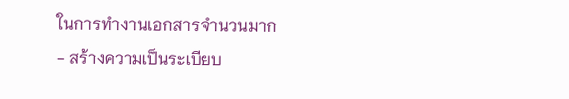ในการทำงานเอกสารจำนวนมาก
- สร้างความเป็นระเบียบ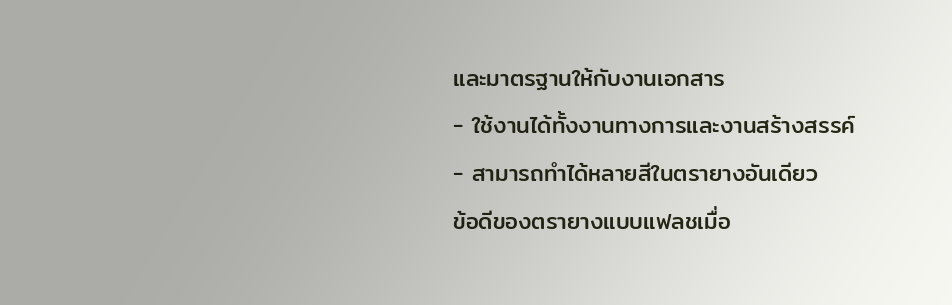และมาตรฐานให้กับงานเอกสาร
- ใช้งานได้ทั้งงานทางการและงานสร้างสรรค์
- สามารถทำได้หลายสีในตรายางอันเดียว
ข้อดีของตรายางแบบแฟลชเมื่อ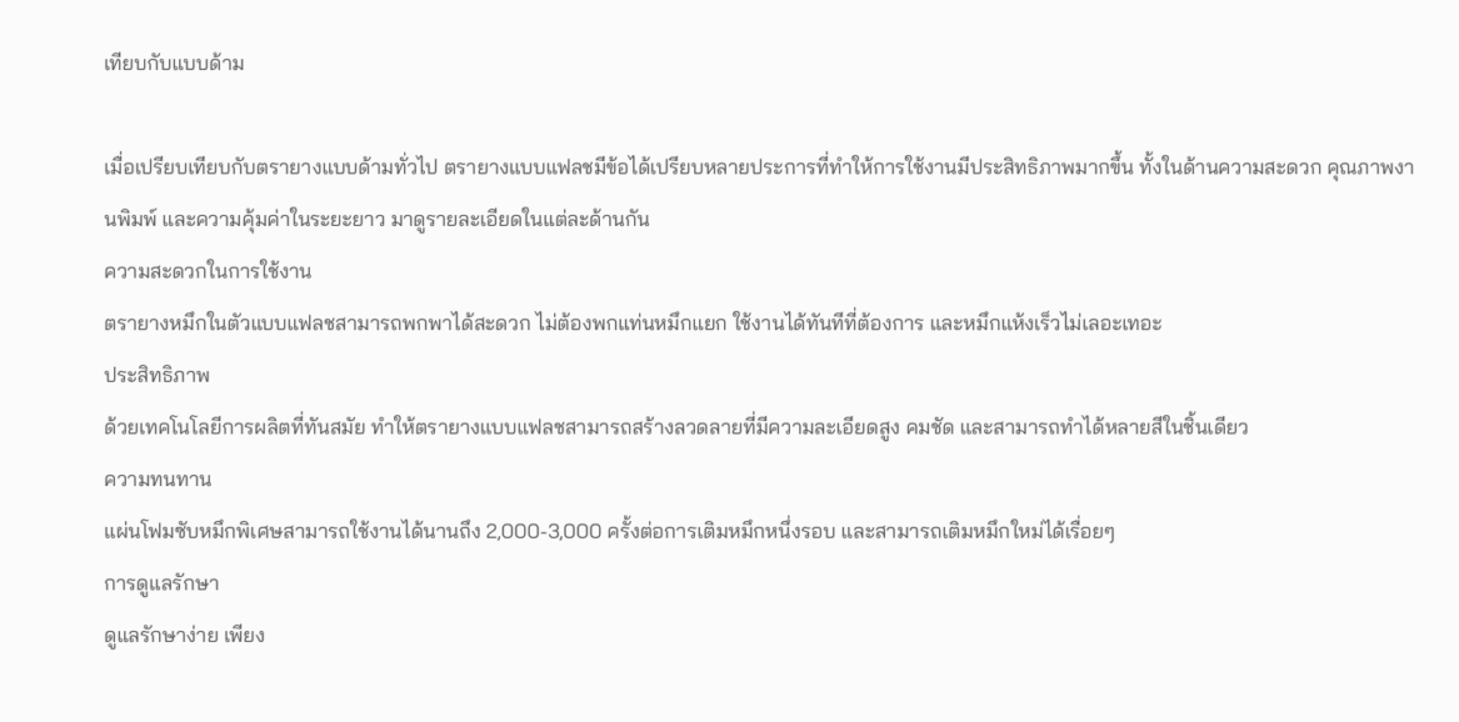เทียบกับแบบด้าม

เมื่อเปรียบเทียบกับตรายางแบบด้ามทั่วไป ตรายางแบบแฟลชมีข้อได้เปรียบหลายประการที่ทำให้การใช้งานมีประสิทธิภาพมากขึ้น ทั้งในด้านความสะดวก คุณภาพงานพิมพ์ และความคุ้มค่าในระยะยาว มาดูรายละเอียดในแต่ละด้านกัน
ความสะดวกในการใช้งาน
ตรายางหมึกในตัวแบบแฟลชสามารถพกพาได้สะดวก ไม่ต้องพกแท่นหมึกแยก ใช้งานได้ทันทีที่ต้องการ และหมึกแห้งเร็วไม่เลอะเทอะ
ประสิทธิภาพ
ด้วยเทคโนโลยีการผลิตที่ทันสมัย ทำให้ตรายางแบบแฟลชสามารถสร้างลวดลายที่มีความละเอียดสูง คมชัด และสามารถทำได้หลายสีในชิ้นเดียว
ความทนทาน
แผ่นโฟมซับหมึกพิเศษสามารถใช้งานได้นานถึง 2,000-3,000 ครั้งต่อการเติมหมึกหนึ่งรอบ และสามารถเติมหมึกใหม่ได้เรื่อยๆ
การดูแลรักษา
ดูแลรักษาง่าย เพียง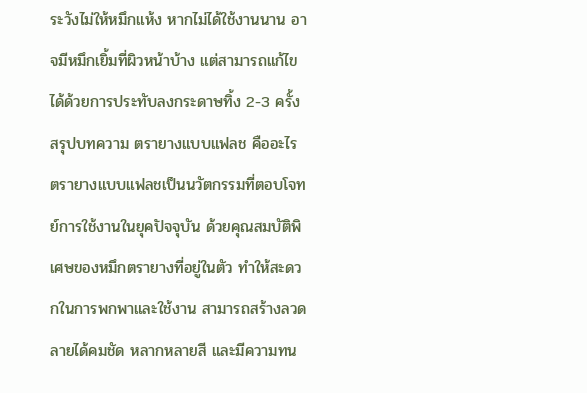ระวังไม่ให้หมึกแห้ง หากไม่ได้ใช้งานนาน อาจมีหมึกเยิ้มที่ผิวหน้าบ้าง แต่สามารถแก้ไขได้ด้วยการประทับลงกระดาษทิ้ง 2-3 ครั้ง
สรุปบทความ ตรายางแบบแฟลช คืออะไร
ตรายางแบบแฟลชเป็นนวัตกรรมที่ตอบโจทย์การใช้งานในยุคปัจจุบัน ด้วยคุณสมบัติพิเศษของหมึกตรายางที่อยู่ในตัว ทำให้สะดวกในการพกพาและใช้งาน สามารถสร้างลวดลายได้คมชัด หลากหลายสี และมีความทน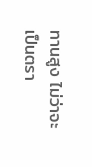ทานสูง ไม่ว่าจะเป็นตรา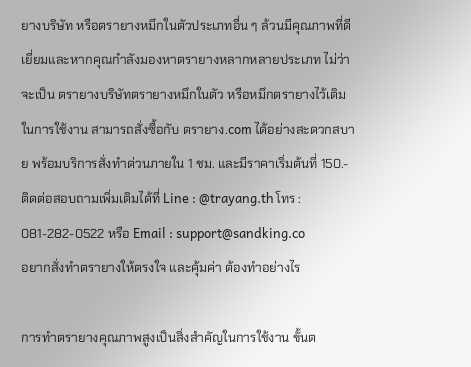ยางบริษัท หรือตรายางหมึกในตัวประเภทอื่น ๆ ล้วนมีคุณภาพที่ดีเยี่ยมและหากคุณกำลังมองหาตรายางหลากหลายประเภท ไม่ว่าจะเป็น ตรายางบริษัทตรายางหมึกในตัว หรือหมึกตรายางไว้เติมในการใช้งาน สามารถสั่งซื้อกับ ตรายาง.com ได้อย่างสะดวกสบาย พร้อมบริการสั่งทำด่วนภายใน 1 ชม. และมีราคาเริ่มต้นที่ 150.- ติดต่อสอบถามเพิ่มเติมได้ที่ Line : @trayang.th โทร : 081-282-0522 หรือ Email : support@sandking.co
อยากสั่งทำตรายางให้ตรงใจ และคุ้มค่า ต้องทำอย่างไร

การทำตรายางคุณภาพสูงเป็นสิ่งสำคัญในการใช้งาน ขั้นต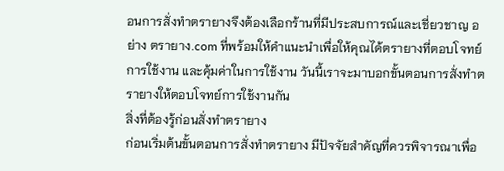อนการสั่งทำตรายางจึงต้องเลือกร้านที่มีประสบการณ์และเชี่ยวชาญ อย่าง ตรายาง.com ที่พร้อมให้คำแนะนำเพื่อให้คุณได้ตรายางที่ตอบโจทย์การใช้งาน และคุ้มค่าในการใช้งาน วันนี้เราจะมาบอกขั้นตอนการสั่งทำตรายางให้ตอบโจทย์การใช้งานกัน
สิ่งที่ต้องรู้ก่อนสั่งทำตรายาง
ก่อนเริ่มต้นขั้นตอนการสั่งทำตรายาง มีปัจจัยสำคัญที่ควรพิจารณาเพื่อ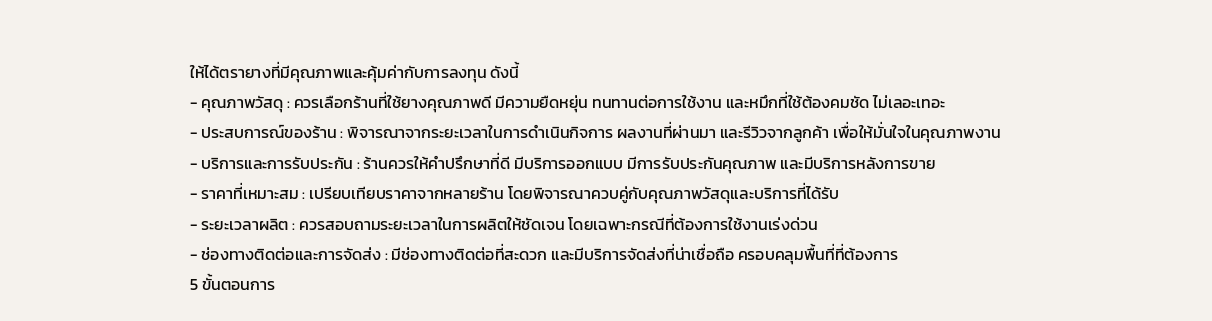ให้ได้ตรายางที่มีคุณภาพและคุ้มค่ากับการลงทุน ดังนี้
- คุณภาพวัสดุ : ควรเลือกร้านที่ใช้ยางคุณภาพดี มีความยืดหยุ่น ทนทานต่อการใช้งาน และหมึกที่ใช้ต้องคมชัด ไม่เลอะเทอะ
- ประสบการณ์ของร้าน : พิจารณาจากระยะเวลาในการดำเนินกิจการ ผลงานที่ผ่านมา และรีวิวจากลูกค้า เพื่อให้มั่นใจในคุณภาพงาน
- บริการและการรับประกัน : ร้านควรให้คำปรึกษาที่ดี มีบริการออกแบบ มีการรับประกันคุณภาพ และมีบริการหลังการขาย
- ราคาที่เหมาะสม : เปรียบเทียบราคาจากหลายร้าน โดยพิจารณาควบคู่กับคุณภาพวัสดุและบริการที่ได้รับ
- ระยะเวลาผลิต : ควรสอบถามระยะเวลาในการผลิตให้ชัดเจน โดยเฉพาะกรณีที่ต้องการใช้งานเร่งด่วน
- ช่องทางติดต่อและการจัดส่ง : มีช่องทางติดต่อที่สะดวก และมีบริการจัดส่งที่น่าเชื่อถือ ครอบคลุมพื้นที่ที่ต้องการ
5 ขั้นตอนการ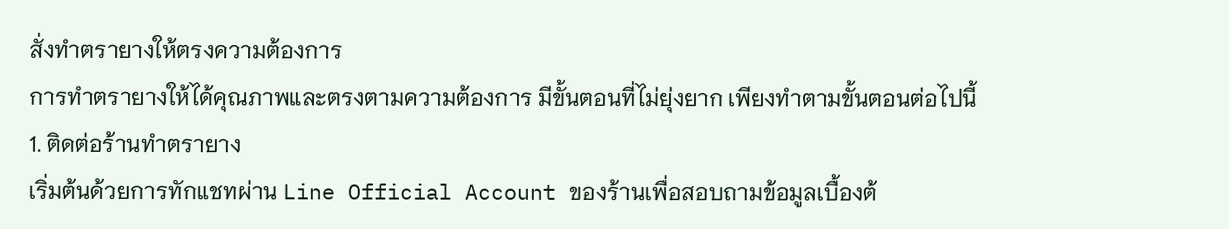สั่งทำตรายางให้ตรงความต้องการ
การทำตรายางให้ได้คุณภาพและตรงตามความต้องการ มีขั้นตอนที่ไม่ยุ่งยาก เพียงทำตามขั้นตอนต่อไปนี้
1. ติดต่อร้านทำตรายาง
เริ่มต้นด้วยการทักแชทผ่าน Line Official Account ของร้านเพื่อสอบถามข้อมูลเบื้องต้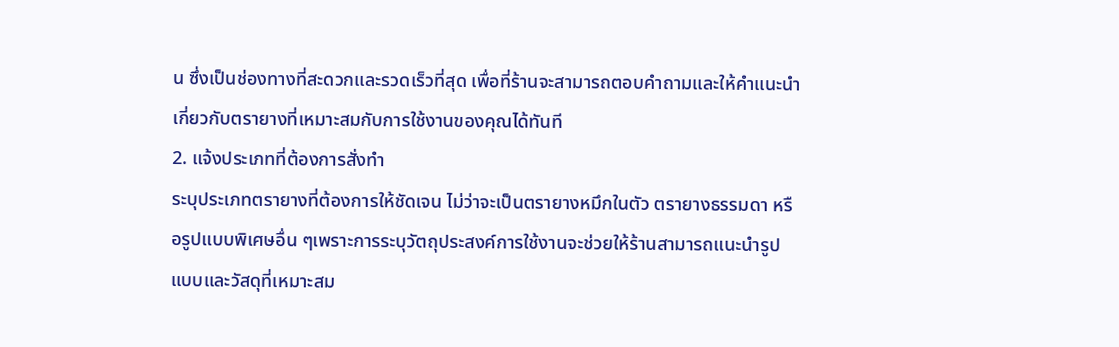น ซึ่งเป็นช่องทางที่สะดวกและรวดเร็วที่สุด เพื่อที่ร้านจะสามารถตอบคำถามและให้คำแนะนำเกี่ยวกับตรายางที่เหมาะสมกับการใช้งานของคุณได้ทันที
2. แจ้งประเภทที่ต้องการสั่งทำ
ระบุประเภทตรายางที่ต้องการให้ชัดเจน ไม่ว่าจะเป็นตรายางหมึกในตัว ตรายางธรรมดา หรือรูปแบบพิเศษอื่น ๆเพราะการระบุวัตถุประสงค์การใช้งานจะช่วยให้ร้านสามารถแนะนำรูปแบบและวัสดุที่เหมาะสม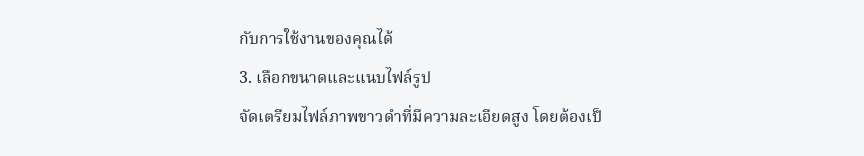กับการใช้งานของคุณได้
3. เลือกขนาดและแนบไฟล์รูป
จัดเตรียมไฟล์ภาพขาวดำที่มีความละเอียดสูง โดยต้องเป็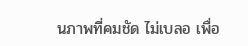นภาพที่คมชัด ไม่เบลอ เพื่อ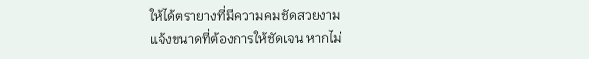ให้ได้ตรายางที่มีความคมชัดสวยงาม
แจ้งขนาดที่ต้องการให้ชัดเจน หากไม่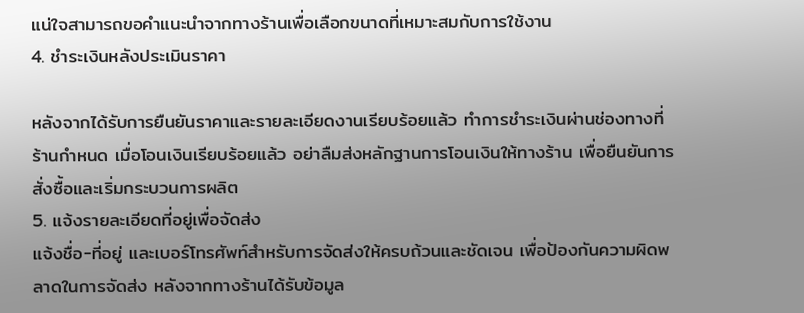แน่ใจสามารถขอคำแนะนำจากทางร้านเพื่อเลือกขนาดที่เหมาะสมกับการใช้งาน
4. ชำระเงินหลังประเมินราคา

หลังจากได้รับการยืนยันราคาและรายละเอียดงานเรียบร้อยแล้ว ทำการชำระเงินผ่านช่องทางที่ร้านกำหนด เมื่อโอนเงินเรียบร้อยแล้ว อย่าลืมส่งหลักฐานการโอนเงินให้ทางร้าน เพื่อยืนยันการสั่งซื้อและเริ่มกระบวนการผลิต
5. แจ้งรายละเอียดที่อยู่เพื่อจัดส่ง
แจ้งชื่อ-ที่อยู่ และเบอร์โทรศัพท์สำหรับการจัดส่งให้ครบถ้วนและชัดเจน เพื่อป้องกันความผิดพลาดในการจัดส่ง หลังจากทางร้านได้รับข้อมูล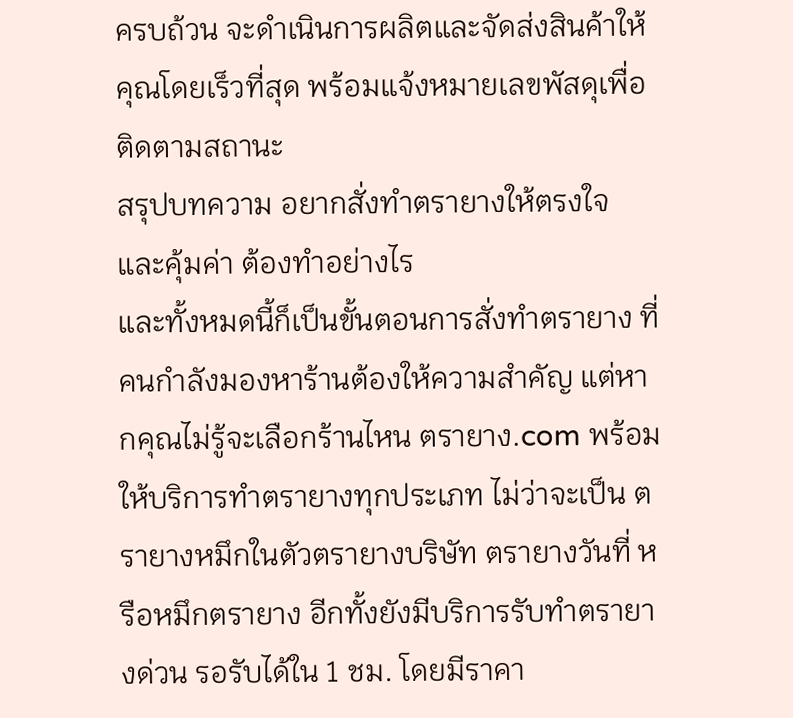ครบถ้วน จะดำเนินการผลิตและจัดส่งสินค้าให้คุณโดยเร็วที่สุด พร้อมแจ้งหมายเลขพัสดุเพื่อติดตามสถานะ
สรุปบทความ อยากสั่งทำตรายางให้ตรงใจ และคุ้มค่า ต้องทำอย่างไร
และทั้งหมดนี้ก็เป็นขั้นตอนการสั่งทำตรายาง ที่คนกำลังมองหาร้านต้องให้ความสำคัญ แต่หากคุณไม่รู้จะเลือกร้านไหน ตรายาง.com พร้อมให้บริการทำตรายางทุกประเภท ไม่ว่าจะเป็น ตรายางหมึกในตัวตรายางบริษัท ตรายางวันที่ หรือหมึกตรายาง อีกทั้งยังมีบริการรับทำตรายางด่วน รอรับได้ใน 1 ชม. โดยมีราคา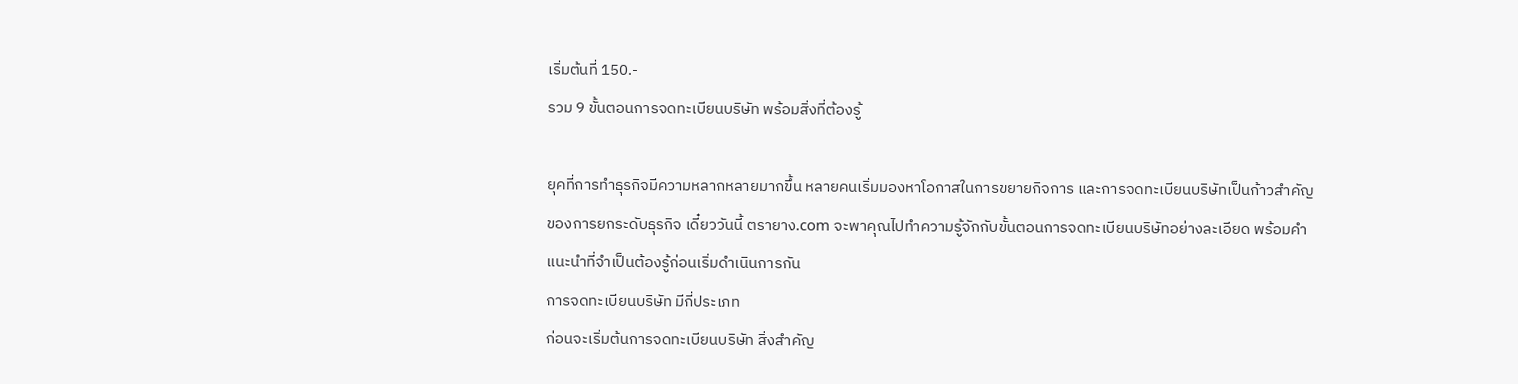เริ่มต้นที่ 150.-
รวม 9 ขั้นตอนการจดทะเบียนบริษัท พร้อมสิ่งที่ต้องรู้

ยุคที่การทำธุรกิจมีความหลากหลายมากขึ้น หลายคนเริ่มมองหาโอกาสในการขยายกิจการ และการจดทะเบียนบริษัทเป็นก้าวสำคัญของการยกระดับธุรกิจ เดี๋ยววันนี้ ตรายาง.com จะพาคุณไปทำความรู้จักกับขั้นตอนการจดทะเบียนบริษัทอย่างละเอียด พร้อมคำแนะนำที่จำเป็นต้องรู้ก่อนเริ่มดำเนินการกัน
การจดทะเบียนบริษัท มีกี่ประเภท
ก่อนจะเริ่มต้นการจดทะเบียนบริษัท สิ่งสำคัญ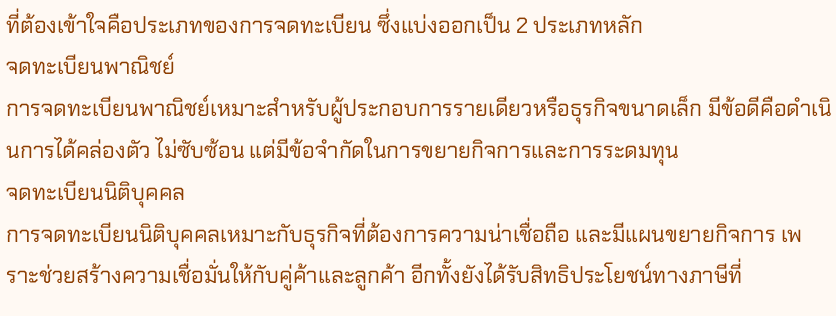ที่ต้องเข้าใจคือประเภทของการจดทะเบียน ซึ่งแบ่งออกเป็น 2 ประเภทหลัก
จดทะเบียนพาณิชย์
การจดทะเบียนพาณิชย์เหมาะสำหรับผู้ประกอบการรายเดียวหรือธุรกิจขนาดเล็ก มีข้อดีคือดำเนินการได้คล่องตัว ไม่ซับซ้อน แต่มีข้อจำกัดในการขยายกิจการและการระดมทุน
จดทะเบียนนิติบุคคล
การจดทะเบียนนิติบุคคลเหมาะกับธุรกิจที่ต้องการความน่าเชื่อถือ และมีแผนขยายกิจการ เพราะช่วยสร้างความเชื่อมั่นให้กับคู่ค้าและลูกค้า อีกทั้งยังได้รับสิทธิประโยชน์ทางภาษีที่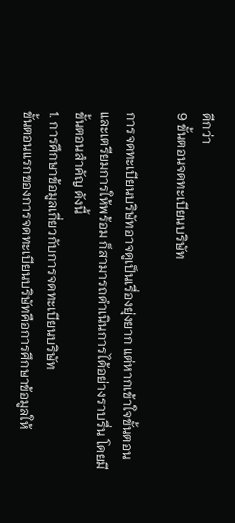ดีกว่า
9 ขั้นตอนจดทะเบียนบริษัท

การจดทะเบียนบริษัทอาจดูเป็นเรื่องยุ่งยาก แต่หากเข้าใจขั้นตอนและเตรียมการให้พร้อม ก็สามารถดำเนินการได้อย่างราบรื่น โดยมีขั้นตอนสำคัญ ดังนี้
1. การศึกษาข้อมูลเกี่ยวกับการจดทะเบียนบริษัท
ขั้นตอนแรกของการจดทะเบียนบริษัทคือการศึกษาข้อมูลให้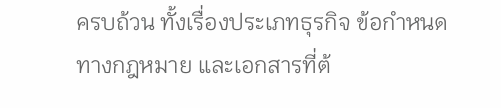ครบถ้วน ทั้งเรื่องประเภทธุรกิจ ข้อกำหนดทางกฎหมาย และเอกสารที่ต้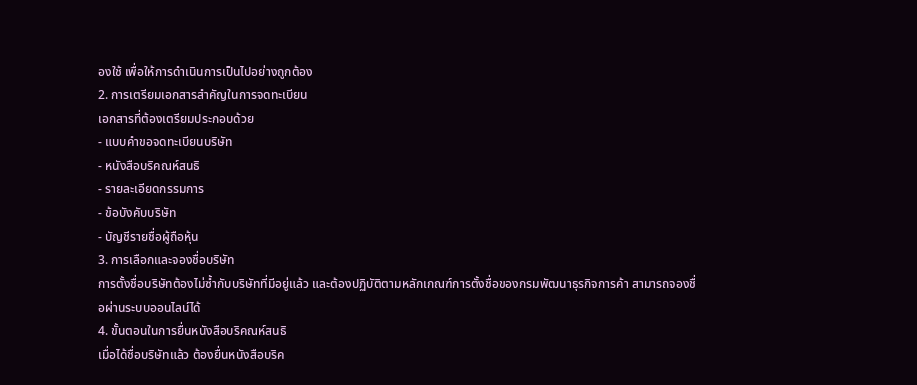องใช้ เพื่อให้การดำเนินการเป็นไปอย่างถูกต้อง
2. การเตรียมเอกสารสำคัญในการจดทะเบียน
เอกสารที่ต้องเตรียมประกอบด้วย
- แบบคำขอจดทะเบียนบริษัท
- หนังสือบริคณห์สนธิ
- รายละเอียดกรรมการ
- ข้อบังคับบริษัท
- บัญชีรายชื่อผู้ถือหุ้น
3. การเลือกและจองชื่อบริษัท
การตั้งชื่อบริษัทต้องไม่ซ้ำกับบริษัทที่มีอยู่แล้ว และต้องปฏิบัติตามหลักเกณฑ์การตั้งชื่อของกรมพัฒนาธุรกิจการค้า สามารถจองชื่อผ่านระบบออนไลน์ได้
4. ขั้นตอนในการยื่นหนังสือบริคณห์สนธิ
เมื่อได้ชื่อบริษัทแล้ว ต้องยื่นหนังสือบริค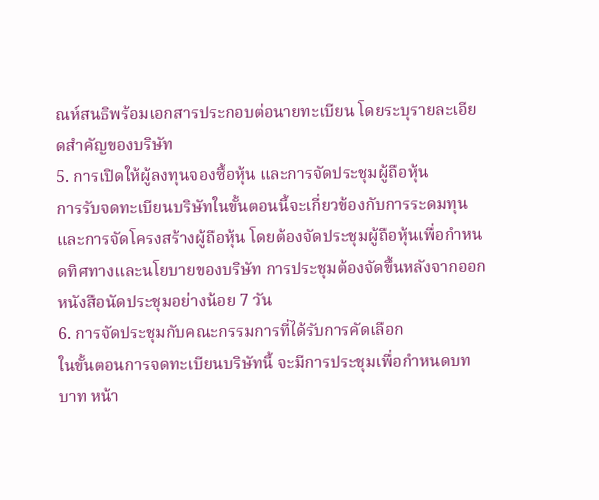ณห์สนธิพร้อมเอกสารประกอบต่อนายทะเบียน โดยระบุรายละเอียดสำคัญของบริษัท
5. การเปิดให้ผู้ลงทุนจองซื้อหุ้น และการจัดประชุมผู้ถือหุ้น
การรับจดทะเบียนบริษัทในขั้นตอนนี้จะเกี่ยวข้องกับการระดมทุนและการจัดโครงสร้างผู้ถือหุ้น โดยต้องจัดประชุมผู้ถือหุ้นเพื่อกำหนดทิศทางและนโยบายของบริษัท การประชุมต้องจัดขึ้นหลังจากออกหนังสือนัดประชุมอย่างน้อย 7 วัน
6. การจัดประชุมกับคณะกรรมการที่ได้รับการคัดเลือก
ในขั้นตอนการจดทะเบียนบริษัทนี้ จะมีการประชุมเพื่อกำหนดบทบาท หน้า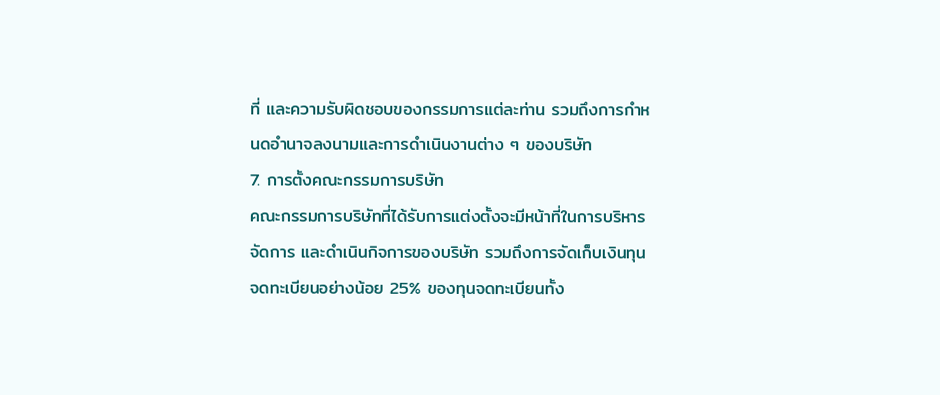ที่ และความรับผิดชอบของกรรมการแต่ละท่าน รวมถึงการกำหนดอำนาจลงนามและการดำเนินงานต่าง ๆ ของบริษัท
7. การตั้งคณะกรรมการบริษัท
คณะกรรมการบริษัทที่ได้รับการแต่งตั้งจะมีหน้าที่ในการบริหารจัดการ และดำเนินกิจการของบริษัท รวมถึงการจัดเก็บเงินทุนจดทะเบียนอย่างน้อย 25% ของทุนจดทะเบียนทั้ง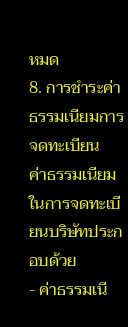หมด
8. การชำระค่าธรรมเนียมการจดทะเบียน
ค่าธรรมเนียมในการจดทะเบียนบริษัทประกอบด้วย
- ค่าธรรมเนี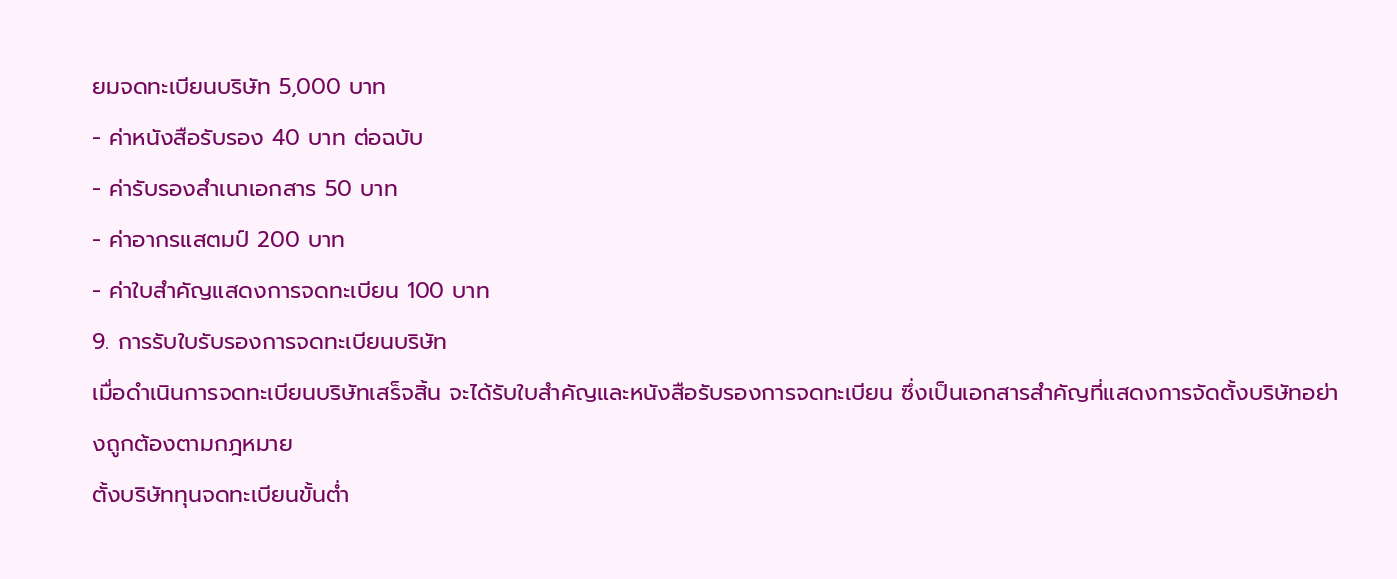ยมจดทะเบียนบริษัท 5,000 บาท
- ค่าหนังสือรับรอง 40 บาท ต่อฉบับ
- ค่ารับรองสำเนาเอกสาร 50 บาท
- ค่าอากรแสตมป์ 200 บาท
- ค่าใบสำคัญแสดงการจดทะเบียน 100 บาท
9. การรับใบรับรองการจดทะเบียนบริษัท
เมื่อดำเนินการจดทะเบียนบริษัทเสร็จสิ้น จะได้รับใบสำคัญและหนังสือรับรองการจดทะเบียน ซึ่งเป็นเอกสารสำคัญที่แสดงการจัดตั้งบริษัทอย่างถูกต้องตามกฎหมาย
ตั้งบริษัททุนจดทะเบียนขั้นต่ำ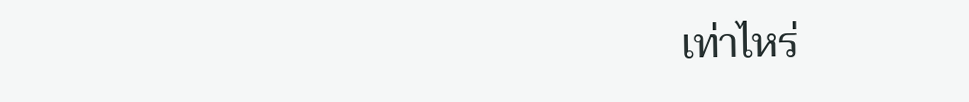เท่าไหร่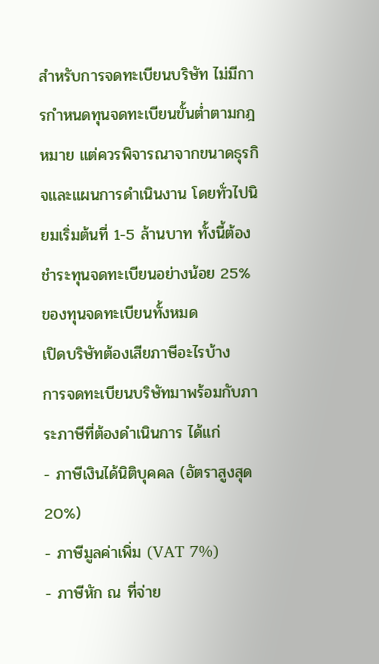สำหรับการจดทะเบียนบริษัท ไม่มีการกำหนดทุนจดทะเบียนขั้นต่ำตามกฎหมาย แต่ควรพิจารณาจากขนาดธุรกิจและแผนการดำเนินงาน โดยทั่วไปนิยมเริ่มต้นที่ 1-5 ล้านบาท ทั้งนี้ต้องชำระทุนจดทะเบียนอย่างน้อย 25% ของทุนจดทะเบียนทั้งหมด
เปิดบริษัทต้องเสียภาษีอะไรบ้าง
การจดทะเบียนบริษัทมาพร้อมกับภาระภาษีที่ต้องดำเนินการ ได้แก่
- ภาษีเงินได้นิติบุคคล (อัตราสูงสุด 20%)
- ภาษีมูลค่าเพิ่ม (VAT 7%)
- ภาษีหัก ณ ที่จ่าย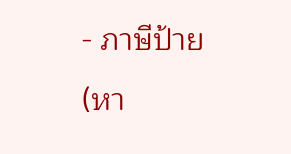- ภาษีป้าย (หา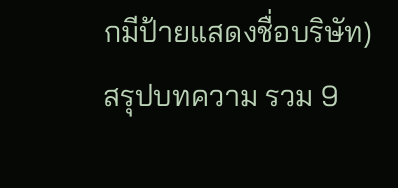กมีป้ายแสดงชื่อบริษัท)
สรุปบทความ รวม 9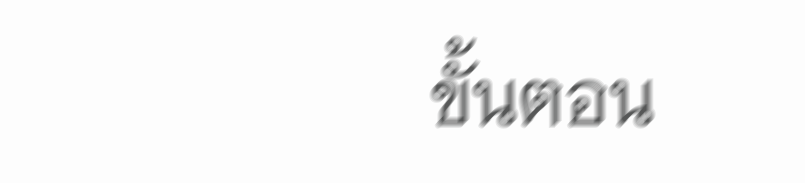ขั้นตอน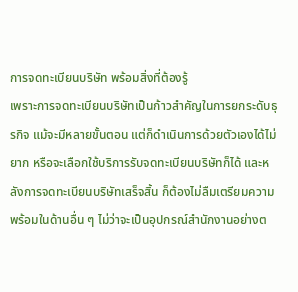การจดทะเบียนบริษัท พร้อมสิ่งที่ต้องรู้
เพราะการจดทะเบียนบริษัทเป็นก้าวสำคัญในการยกระดับธุรกิจ แม้จะมีหลายขั้นตอน แต่ก็ดำเนินการด้วยตัวเองได้ไม่ยาก หรือจะเลือกใช้บริการรับจดทะเบียนบริษัทก็ได้ และหลังการจดทะเบียนบริษัทเสร็จสิ้น ก็ต้องไม่ลืมเตรียมความพร้อมในด้านอื่น ๆ ไม่ว่าจะเป็นอุปกรณ์สำนักงานอย่างต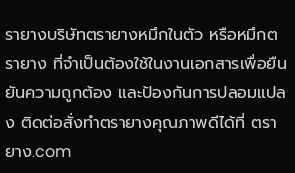รายางบริษัทตรายางหมึกในตัว หรือหมึกตรายาง ที่จำเป็นต้องใช้ในงานเอกสารเพื่อยืนยันความถูกต้อง และป้องกันการปลอมแปลง ติดต่อสั่งทำตรายางคุณภาพดีได้ที่ ตรายาง.com